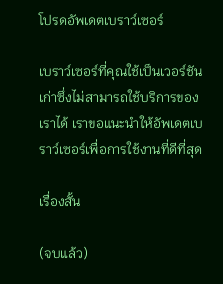โปรดอัพเดตเบราว์เซอร์

เบราว์เซอร์ที่คุณใช้เป็นเวอร์ชันเก่าซึ่งไม่สามารถใช้บริการของเราได้ เราขอแนะนำให้อัพเดตเบราว์เซอร์เพื่อการใช้งานที่ดีที่สุด

เรื่องสั้น

(จบแล้ว)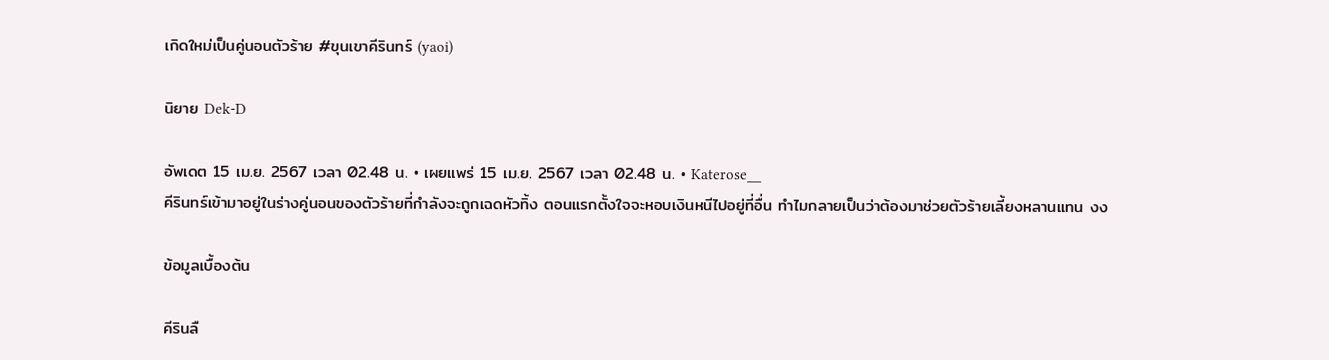เกิดใหม่เป็นคู่นอนตัวร้าย #ขุนเขาคีรินทร์ (yaoi)

นิยาย Dek-D

อัพเดต 15 เม.ย. 2567 เวลา 02.48 น. • เผยแพร่ 15 เม.ย. 2567 เวลา 02.48 น. • Katerose__
คีรินทร์เข้ามาอยู่ในร่างคู่นอนของตัวร้ายที่กำลังจะถูกเฉดหัวทิ้ง ตอนแรกตั้งใจจะหอบเงินหนีไปอยู่ที่อื่น ทำไมกลายเป็นว่าต้องมาช่วยตัวร้ายเลี้ยงหลานแทน งง

ข้อมูลเบื้องต้น

คีรินลื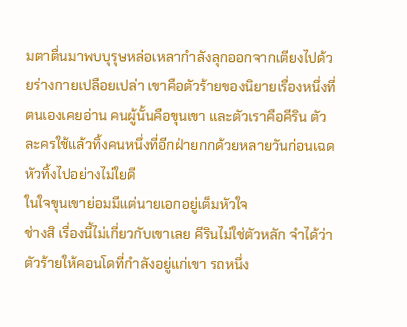มตาตื่นมาพบบุรุษหล่อเหลากำลังลุกออกจากเตียงไปด้วยร่างกายเปลือยเปล่า เขาคือตัวร้ายของนิยายเรื่องหนึ่งที่ตนเองเคยอ่าน คนผู้นั้นคือขุนเขา และตัวเราคือคีริน ตัวละครใช้แล้วทิ้งคนหนึ่งที่อีกฝ่ายกกด้วยหลายวันก่อนเฉดหัวทิ้งไปอย่างไม่ใยดี
ในใจขุนเขาย่อมมีแต่นายเอกอยู่เต็มหัวใจ
ช่างสิ เรื่องนี้ไม่เกี่ยวกับเขาเลย คีรินไม่ใช่ตัวหลัก จำได้ว่าตัวร้ายให้คอนโดที่กำลังอยู่แก่เขา รถหนึ่ง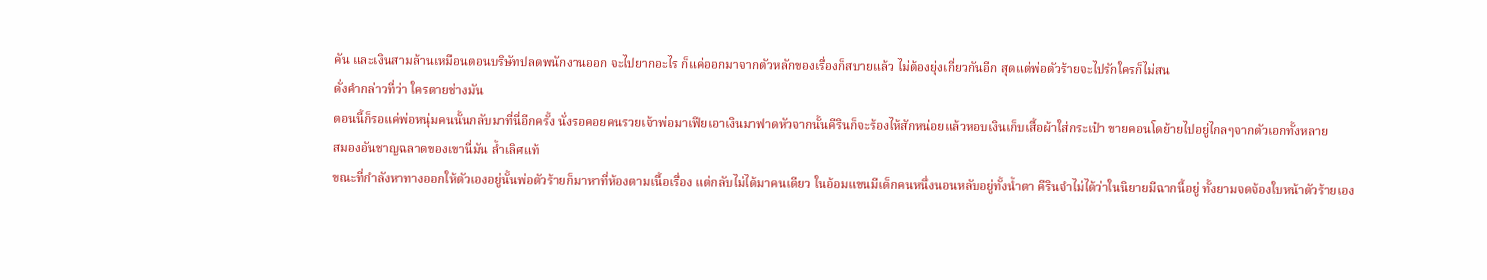คัน และเงินสามล้านเหมือนตอนบริษัทปลดพนักงานออก จะไปยากอะไร ก็แค่ออกมาจากตัวหลักของเรื่องก็สบายแล้ว ไม่ต้องยุ่งเกี่ยวกันอีก สุดแต่พ่อตัวร้ายจะไปรักใครก็ไม่สน
ดั่งคำกล่าวที่ว่า ใครตายช่างมัน
ตอนนี้ก็รอแค่พ่อหนุ่มคนนั้นกลับมาที่นี่อีกครั้ง นั่งรอคอยคนรวยเจ้าพ่อมาเฟียเอาเงินมาฟาดหัวจากนั้นคีรินก็จะร้องไห้สักหน่อยแล้วหอบเงินเก็บเสื้อผ้าใส่กระเป๋า ขายคอนโดย้ายไปอยู่ไกลๆจากตัวเอกทั้งหลาย
สมองอันชาญฉลาดของเขานี่มัน ล้ำเลิศแท้
ขณะที่กำลังหาทางออกให้ตัวเองอยู่นั้นพ่อตัวร้ายก็มาหาที่ห้องตามเนื้อเรื่อง แต่กลับไม่ได้มาคนเดียว ในอ้อมแขนมีเด็กคนหนึ่งนอนหลับอยู่ทั้งน้ำตา คีรินจำไม่ได้ว่าในนิยายมีฉากนี้อยู่ ทั้งยามจดจ้องใบหน้าตัวร้ายเอง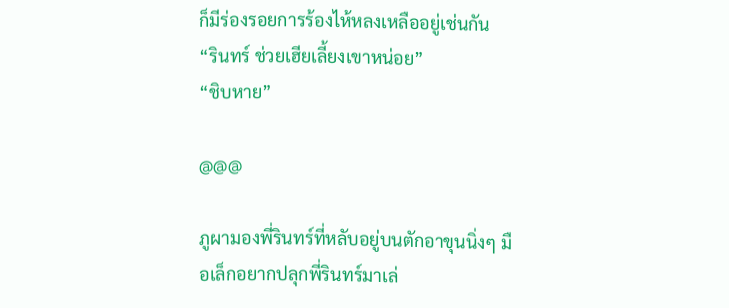ก็มีร่องรอยการร้องไห้หลงเหลืออยู่เช่นกัน
“รินทร์ ช่วยเฮียเลี้ยงเขาหน่อย”
“ชิบหาย”

@@@

ภูผามองพี่รินทร์ที่หลับอยู่บนตักอาขุนนิ่งๆ มือเล็กอยากปลุกพี่รินทร์มาเล่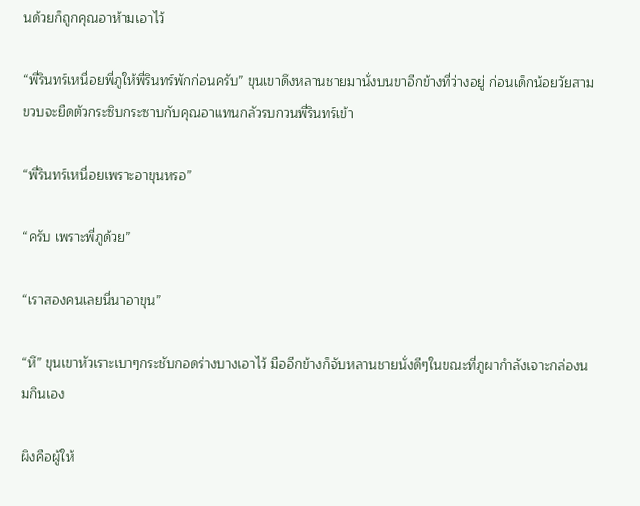นด้วยก็ถูกคุณอาห้ามเอาไว้

“พี่รินทร์เหนื่อยพี่ภูให้พี่รินทร์พักก่อนครับ” ขุนเขาดึงหลานชายมานั่งบนขาอีกข้างที่ว่างอยู่ ก่อนเด็กน้อยวัยสามขวบจะยืดตัวกระซิบกระซาบกับคุณอาแทนกลัวรบกวนพี่รินทร์เข้า

“พี่รินทร์เหนื่อยเพราะอาขุนหรอ”

“ครับ เพราะพี่ภูด้วย”

“เราสองคนเลยนี่นาอาขุน”

“หึ” ขุนเขาหัวเราะเบาๆกระชับกอดร่างบางเอาไว้ มืออีกข้างก็จับหลานชายนั่งดีๆในขณะที่ภูผากำลังเจาะกล่องนมกินเอง

ผิงคือผู้ให้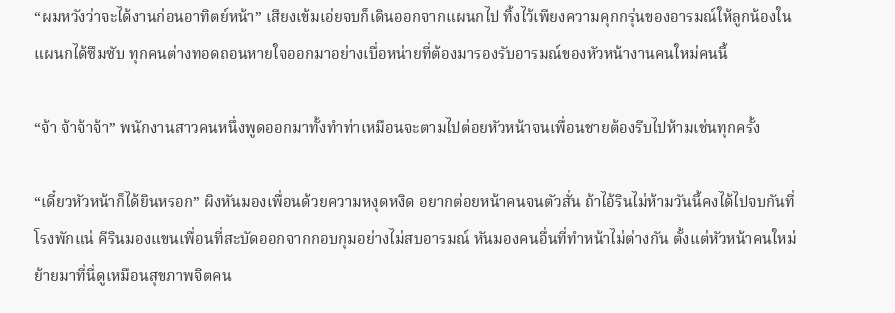“ผมหวังว่าจะได้งานก่อนอาทิตย์หน้า” เสียงเข้มเอ่ยจบก็เดินออกจากแผนกไป ทิ้งไว้เพียงความคุกกรุ่นของอารมณ์ให้ลูกน้องในแผนกได้ซึมซับ ทุกคนต่างทอดถอนหายใจออกมาอย่างเบื่อหน่ายที่ต้องมารองรับอารมณ์ของหัวหน้างานคนใหม่คนนี้

“จ้า จ้าจ้าจ้า” พนักงานสาวคนหนึ่งพูดออกมาทั้งทำท่าเหมือนจะตามไปต่อยหัวหน้าจนเพื่อนชายต้องรีบไปห้ามเช่นทุกครั้ง

“เดี๋ยวหัวหน้าก็ได้ยินหรอก” ผิงหันมองเพื่อนด้วยความหงุดหงิด อยากต่อยหน้าคนจนตัวสั่น ถ้าไอ้รินไม่ห้ามวันนี้คงได้ไปจบกันที่โรงพักแน่ คีรินมองแขนเพื่อนที่สะบัดออกจากกอบกุมอย่างไม่สบอารมณ์ หันมองคนอื่นที่ทำหน้าไม่ต่างกัน ตั้งแต่หัวหน้าคนใหม่ย้ายมาที่นี่ดูเหมือนสุขภาพจิตคน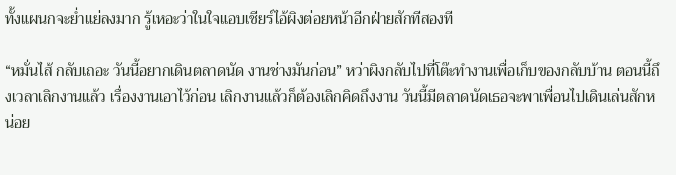ทั้งแผนกจะย่ำแย่ลงมาก รู้เหอะว่าในใจแอบเชียร์ไอ้ผิงต่อยหน้าอีกฝ่ายสักทีสองที

“หมั่นไส้ กลับเถอะ วันนี้อยากเดินตลาดนัด งานช่างมันก่อน” หว่าผิงกลับไปที่โต๊ะทำงานเพื่อเก็บของกลับบ้าน ตอนนี้ถึงเวลาเลิกงานแล้ว เรื่องงานเอาไว้ก่อน เลิกงานแล้วก็ต้องเลิกคิดถึงงาน วันนี้มีตลาดนัดเธอจะพาเพื่อนไปเดินเล่นสักหน่อย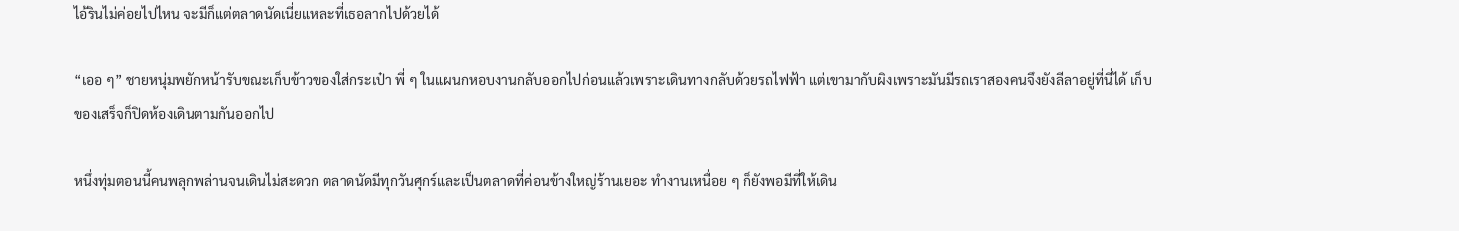ไอ้รินไม่ค่อยไปไหน จะมีก็แต่ตลาดนัดเนี่ยแหละที่เธอลากไปด้วยได้

“เออ ๆ” ชายหนุ่มพยักหน้ารับขณะเก็บข้าวของใส่กระเป๋า พี่ ๆ ในแผนกหอบงานกลับออกไปก่อนแล้วเพราะเดินทางกลับด้วยรถไฟฟ้า แต่เขามากับผิงเพราะมันมีรถเราสองคนจึงยังลีลาอยู่ที่นี่ได้ เก็บของเสร็จก็ปิดห้องเดินตามกันออกไป

หนึ่งทุ่มตอนนี้คนพลุกพล่านจนเดินไม่สะดวก ตลาดนัดมีทุกวันศุกร์และเป็นตลาดที่ค่อนข้างใหญ่ร้านเยอะ ทำงานเหนื่อย ๆ ก็ยังพอมีที่ให้เดิน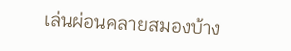เล่นผ่อนคลายสมองบ้าง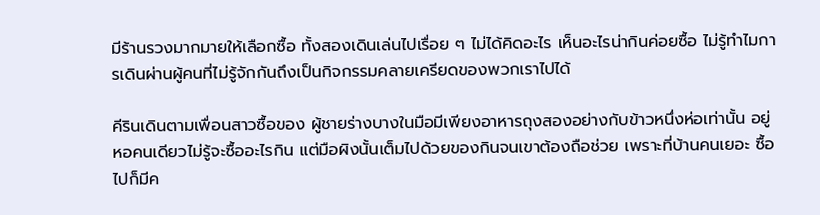มีร้านรวงมากมายให้เลือกซื้อ ทั้งสองเดินเล่นไปเรื่อย ๆ ไม่ได้คิดอะไร เห็นอะไรน่ากินค่อยซื้อ ไม่รู้ทำไมการเดินผ่านผู้คนที่ไม่รู้จักกันถึงเป็นกิจกรรมคลายเครียดของพวกเราไปได้

คีรินเดินตามเพื่อนสาวซื้อของ ผู้ชายร่างบางในมือมีเพียงอาหารถุงสองอย่างกับข้าวหนึ่งห่อเท่านั้น อยู่หอคนเดียวไม่รู้จะซื้ออะไรกิน แต่มือผิงนั้นเต็มไปด้วยของกินจนเขาต้องถือช่วย เพราะที่บ้านคนเยอะ ซื้อไปก็มีค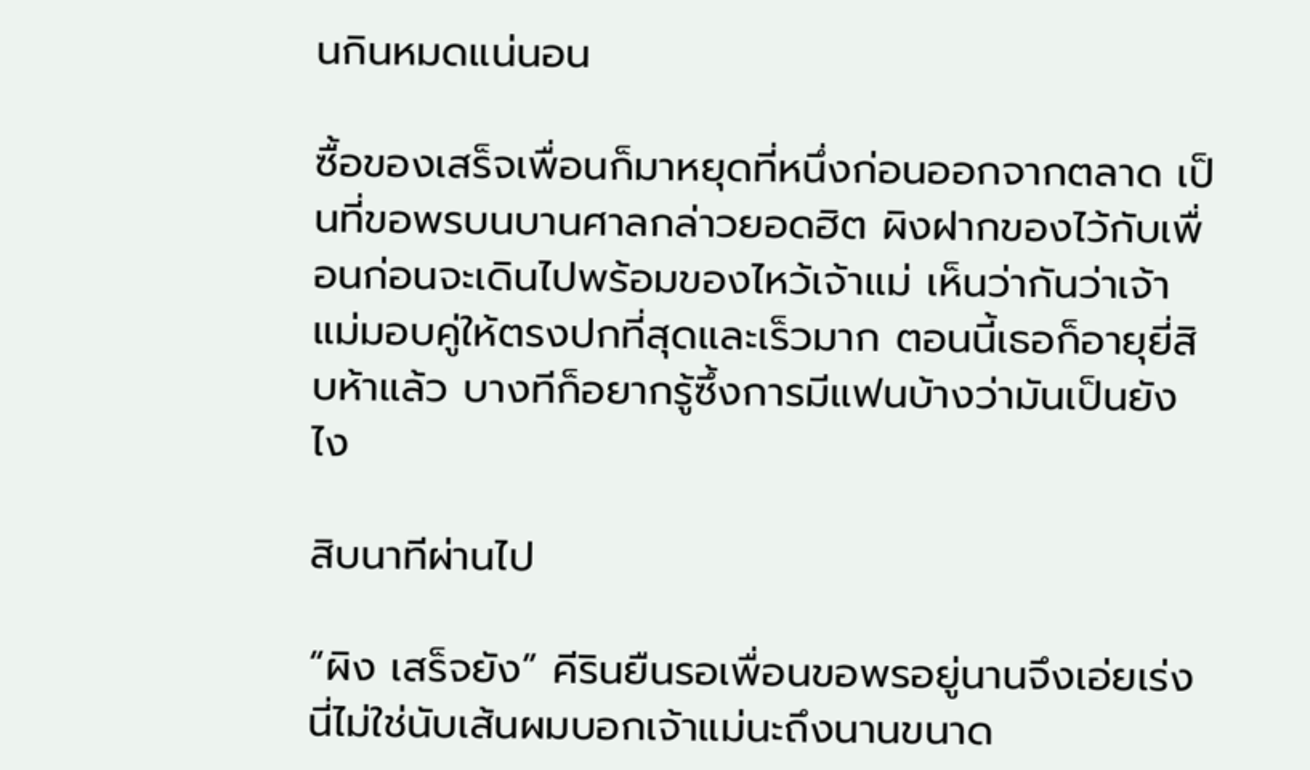นกินหมดแน่นอน

ซื้อของเสร็จเพื่อนก็มาหยุดที่หนึ่งก่อนออกจากตลาด เป็นที่ขอพรบนบานศาลกล่าวยอดฮิต ผิงฝากของไว้กับเพื่อนก่อนจะเดินไปพร้อมของไหว้เจ้าแม่ เห็นว่ากันว่าเจ้าแม่มอบคู่ให้ตรงปกที่สุดและเร็วมาก ตอนนี้เธอก็อายุยี่สิบห้าแล้ว บางทีก็อยากรู้ซึ้งการมีแฟนบ้างว่ามันเป็นยังไง

สิบนาทีผ่านไป

“ผิง เสร็จยัง” คีรินยืนรอเพื่อนขอพรอยู่นานจึงเอ่ยเร่ง นี่ไม่ใช่นับเส้นผมบอกเจ้าแม่นะถึงนานขนาด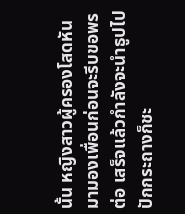นั้น หญิงสาวผู้ครองโสดหันมามองเพื่อนก่อนจะรีบขอพรต่อ เสร็จแล้วกำลังจะนำธูปไปปักกระถางก็ชะ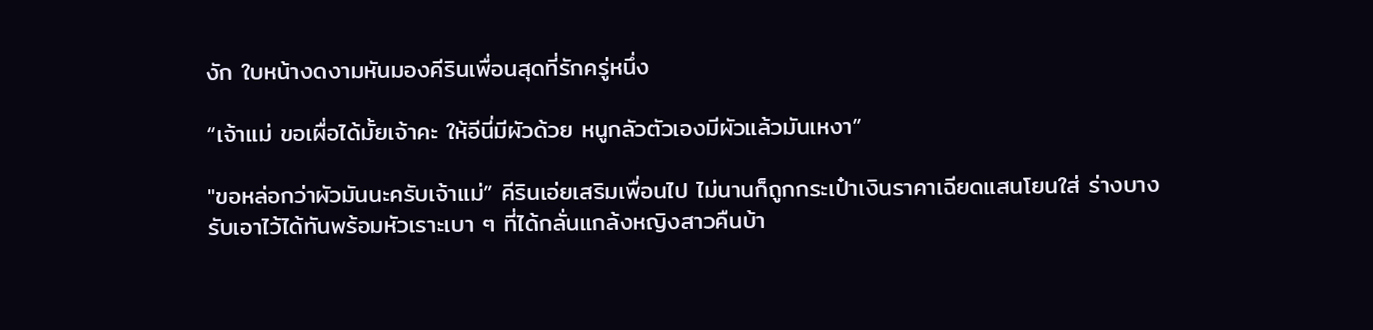งัก ใบหน้างดงามหันมองคีรินเพื่อนสุดที่รักครู่หนึ่ง

“เจ้าแม่ ขอเผื่อได้มั้ยเจ้าคะ ให้อีนี่มีผัวด้วย หนูกลัวตัวเองมีผัวแล้วมันเหงา”

"ขอหล่อกว่าผัวมันนะครับเจ้าแม่” คีรินเอ่ยเสริมเพื่อนไป ไม่นานก็ถูกกระเป๋าเงินราคาเฉียดแสนโยนใส่ ร่างบางรับเอาไว้ได้ทันพร้อมหัวเราะเบา ๆ ที่ได้กลั่นแกล้งหญิงสาวคืนบ้า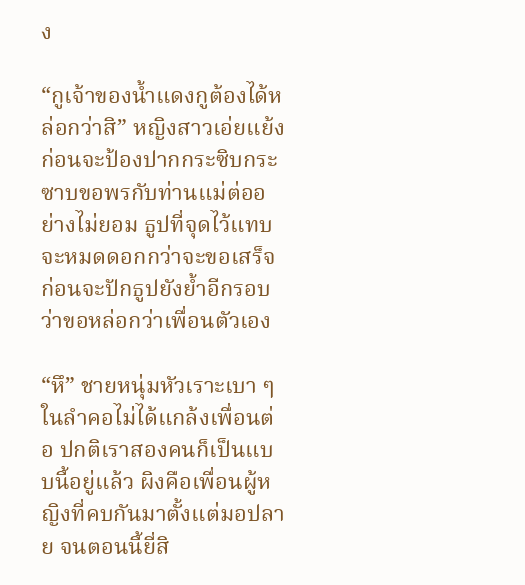ง

“กูเจ้าของน้ำแดงกูต้องได้หล่อกว่าสิ” หญิงสาวเอ่ยแย้งก่อนจะป้องปากกระซิบกระซาบขอพรกับท่านแม่ต่ออย่างไม่ยอม ธูปที่จุดไว้แทบจะหมดดอกกว่าจะขอเสร็จ ก่อนจะปักธูปยังย้ำอีกรอบว่าขอหล่อกว่าเพื่อนตัวเอง

“หึ” ชายหนุ่มหัวเราะเบา ๆ ในลำคอไม่ได้แกล้งเพื่อนต่อ ปกติเราสองคนก็เป็นแบบนี้อยู่แล้ว ผิงคือเพื่อนผู้หญิงที่คบกันมาตั้งแต่มอปลาย จนตอนนี้ยี่สิ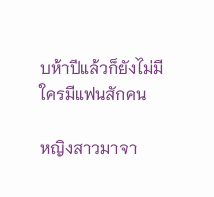บห้าปีแล้วก็ยังไม่มีใครมีแฟนสักคน

หญิงสาวมาจา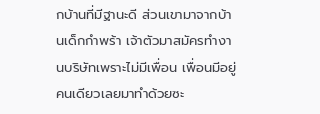กบ้านที่มีฐานะดี ส่วนเขามาจากบ้านเด็กกำพร้า เจ้าตัวมาสมัครทำงานบริษัทเพราะไม่มีเพื่อน เพื่อนมีอยู่คนเดียวเลยมาทำด้วยซะ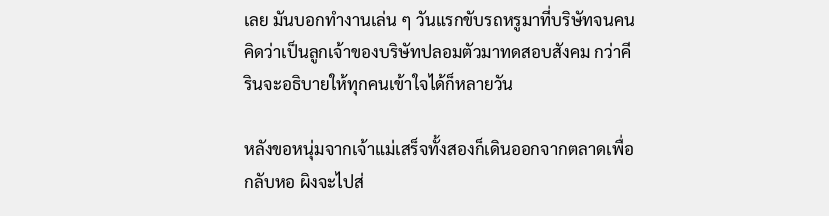เลย มันบอกทำงานเล่น ๆ วันแรกขับรถหรูมาที่บริษัทจนคนคิดว่าเป็นลูกเจ้าของบริษัทปลอมตัวมาทดสอบสังคม กว่าคีรินจะอธิบายให้ทุกคนเข้าใจได้ก็หลายวัน

หลังขอหนุ่มจากเจ้าแม่เสร็จทั้งสองก็เดินออกจากตลาดเพื่อกลับหอ ผิงจะไปส่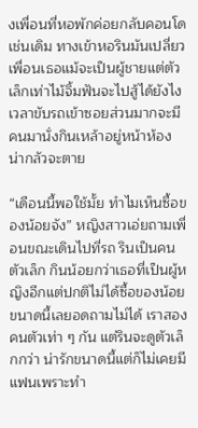งเพื่อนที่หอพักค่อยกลับคอนโดเช่นเดิม ทางเข้าหอรินมันเปลี่ยว เพื่อนเธอแม้จะเป็นผู้ชายแต่ตัวเล็กเท่าไม้จิ้มฟันจะไปสู้ได้ยังไง เวลาขับรถเข้าซอยส่วนมากจะมีคนมานั่งกินเหล้าอยู่หน้าห้อง น่ากลัวจะตาย

“เดือนนี้พอใช้มั้ย ทำไมเห็นซื้อของน้อยจัง” หญิงสาวเอ่ยถามเพื่อนขณะเดินไปที่รถ รินเป็นคนตัวเล็ก กินน้อยกว่าเธอที่เป็นผู้หญิงอีกแต่ปกติไม่ได้ซื้อของน้อยขนาดนี้เลยอดถามไม่ได้ เราสองคนตัวเท่า ๆ กัน แต่รินจะดูตัวเล็กกว่า น่ารักขนาดนี้แต่ก็ไม่เคยมีแฟนเพราะทำ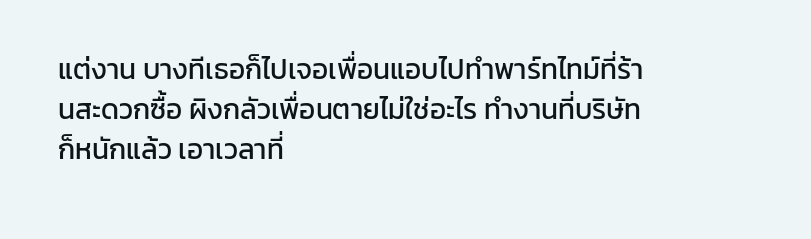แต่งาน บางทีเธอก็ไปเจอเพื่อนแอบไปทำพาร์ทไทม์ที่ร้านสะดวกซื้อ ผิงกลัวเพื่อนตายไม่ใช่อะไร ทำงานที่บริษัทก็หนักแล้ว เอาเวลาที่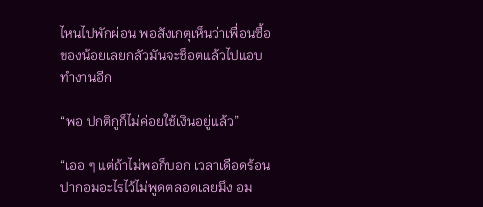ไหนไปพักผ่อน พอสังเกตุเห็นว่าเพื่อนซื้อของน้อยเลยกลัวมันจะช็อตแล้วไปแอบทำงานอีก

“พอ ปกติกูก็ไม่ค่อยใช้เงินอยู่แล้ว”

“เออ ๆ แต่ถ้าไม่พอก็บอก เวลาเดือดร้อนปากอมอะไรไว้ไม่พูดตลอดเลยมึง อม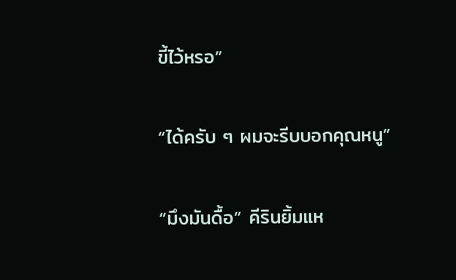ขี้ไว้หรอ”

“ได้ครับ ๆ ผมจะรีบบอกคุณหนู”

“มึงมันดื้อ” คีรินยิ้มแห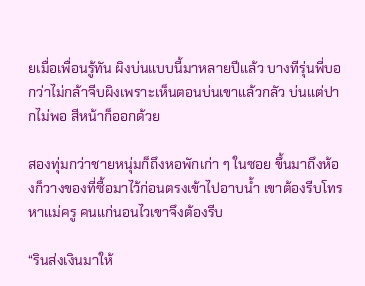ยเมื่อเพื่อนรู้ทัน ผิงบ่นแบบนี้มาหลายปีแล้ว บางทีรุ่นพี่บอกว่าไม่กล้าจีบผิงเพราะเห็นตอนบ่นเขาแล้วกลัว บ่นแต่ปากไม่พอ สีหน้าก็ออกด้วย

สองทุ่มกว่าชายหนุ่มก็ถึงหอพักเก่า ๆ ในซอย ขึ้นมาถึงห้องก็วางของที่ซื้อมาไว้ก่อนตรงเข้าไปอาบน้ำ เขาต้องรีบโทรหาแม่ครู คนแก่นอนไวเขาจึงต้องรีบ

“รินส่งเงินมาให้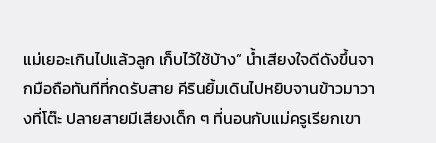แม่เยอะเกินไปแล้วลูก เก็บไว้ใช้บ้าง” น้ำเสียงใจดีดังขึ้นจากมือถือทันทีที่กดรับสาย คีรินยิ้มเดินไปหยิบจานข้าวมาวางที่โต๊ะ ปลายสายมีเสียงเด็ก ๆ ที่นอนกับแม่ครูเรียกเขา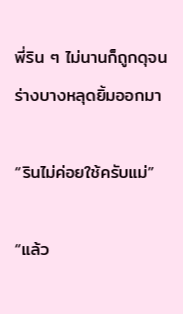พี่ริน ๆ ไม่นานก็ถูกดุจนร่างบางหลุดยิ้มออกมา

“รินไม่ค่อยใช้ครับแม่”

“แล้ว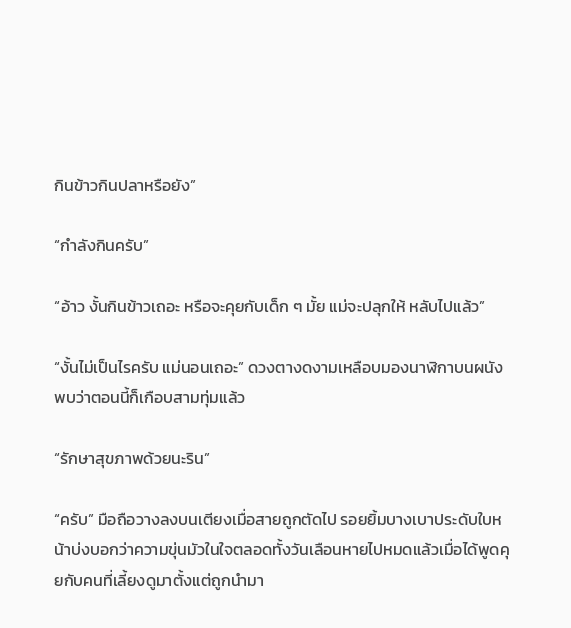กินข้าวกินปลาหรือยัง”

“กำลังกินครับ”

“อ้าว งั้นกินข้าวเถอะ หรือจะคุยกับเด็ก ๆ มั้ย แม่จะปลุกให้ หลับไปแล้ว”

“งั้นไม่เป็นไรครับ แม่นอนเถอะ” ดวงตางดงามเหลือบมองนาฬิกาบนผนังพบว่าตอนนี้ก็เกือบสามทุ่มแล้ว

“รักษาสุขภาพด้วยนะริน”

“ครับ” มือถือวางลงบนเตียงเมื่อสายถูกตัดไป รอยยิ้มบางเบาประดับใบหน้าบ่งบอกว่าความขุ่นมัวในใจตลอดทั้งวันเลือนหายไปหมดแล้วเมื่อได้พูดคุยกับคนที่เลี้ยงดูมาตั้งแต่ถูกนำมา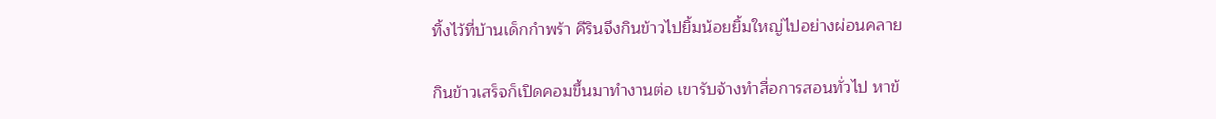ทิ้งไว้ที่บ้านเด็กกำพร้า คีรินจึงกินข้าวไปยิ้มน้อยยิ้มใหญ่ไปอย่างผ่อนคลาย

กินข้าวเสร็จก็เปิดคอมขึ้นมาทำงานต่อ เขารับจ้างทำสื่อการสอนทั่วไป หาข้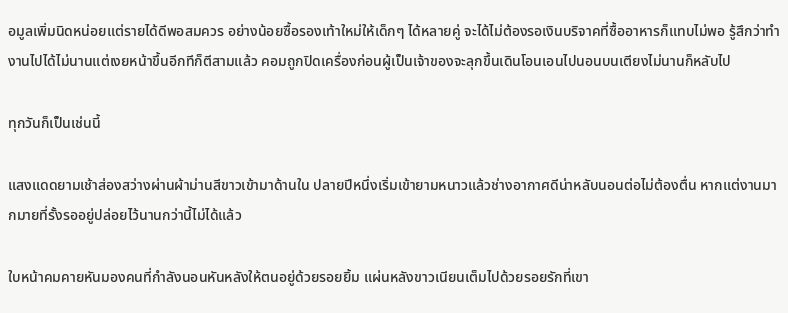อมูลเพิ่มนิดหน่อยแต่รายได้ดีพอสมควร อย่างน้อยซื้อรองเท้าใหม่ให้เด็กๆ ได้หลายคู่ จะได้ไม่ต้องรอเงินบริจาคที่ซื้ออาหารก็แทบไม่พอ รู้สึกว่าทำงานไปได้ไม่นานแต่เงยหน้าขึ้นอีกทีก็ตีสามแล้ว คอมถูกปิดเครื่องก่อนผู้เป็นเจ้าของจะลุกขึ้นเดินโอนเอนไปนอนบนเตียงไม่นานก็หลับไป

ทุกวันก็เป็นเช่นนี้

แสงแดดยามเช้าส่องสว่างผ่านผ้าม่านสีขาวเข้ามาด้านใน ปลายปีหนึ่งเริ่มเข้ายามหนาวแล้วช่างอากาศดีน่าหลับนอนต่อไม่ต้องตื่น หากแต่งานมากมายที่รั้งรออยู่ปล่อยไว้นานกว่านี้ไม่ได้แล้ว

ใบหน้าคมคายหันมองคนที่กำลังนอนหันหลังให้ตนอยู่ด้วยรอยยิ้ม แผ่นหลังขาวเนียนเต็มไปด้วยรอยรักที่เขา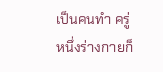เป็นคนทำ ครู่หนึ่งร่างกายก็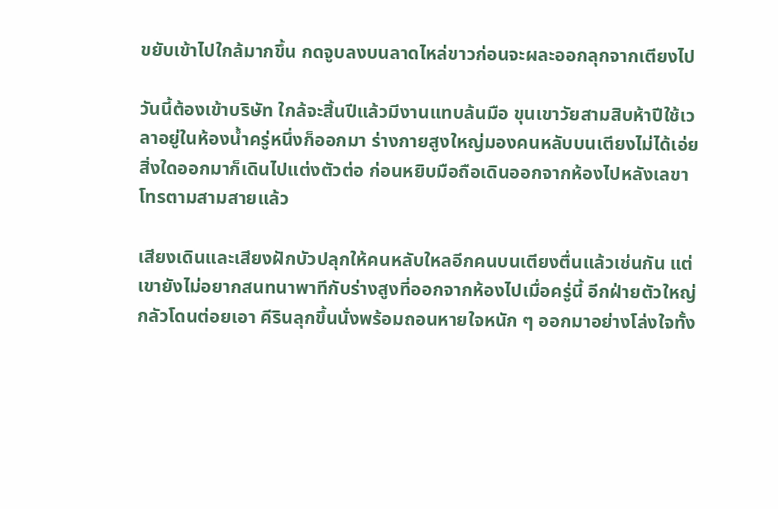ขยับเข้าไปใกล้มากขึ้น กดจูบลงบนลาดไหล่ขาวก่อนจะผละออกลุกจากเตียงไป

วันนี้ต้องเข้าบริษัท ใกล้จะสิ้นปีแล้วมีงานแทบล้นมือ ขุนเขาวัยสามสิบห้าปีใช้เวลาอยู่ในห้องน้ำครู่หนึ่งก็ออกมา ร่างกายสูงใหญ่มองคนหลับบนเตียงไม่ได้เอ่ยสิ่งใดออกมาก็เดินไปแต่งตัวต่อ ก่อนหยิบมือถือเดินออกจากห้องไปหลังเลขาโทรตามสามสายแล้ว

เสียงเดินและเสียงฝักบัวปลุกให้คนหลับใหลอีกคนบนเตียงตื่นแล้วเช่นกัน แต่เขายังไม่อยากสนทนาพาทีกับร่างสูงที่ออกจากห้องไปเมื่อครู่นี้ อีกฝ่ายตัวใหญ่กลัวโดนต่อยเอา คีรินลุกขึ้นนั่งพร้อมถอนหายใจหนัก ๆ ออกมาอย่างโล่งใจทั้ง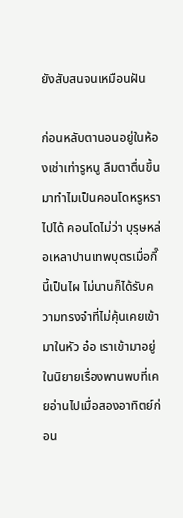ยังสับสนจนเหมือนฝัน

ก่อนหลับตานอนอยู่ในห้องเช่าเท่ารูหนู ลืมตาตื่นขึ้นมาทำไมเป็นคอนโดหรูหราไปได้ คอนโดไม่ว่า บุรุษหล่อเหลาปานเทพบุตรเมื่อกี๊นี้เป็นไผ ไม่นานก็ได้รับความทรงจำที่ไม่คุ้นเคยเข้ามาในหัว อ๋อ เราเข้ามาอยู่ในนิยายเรื่องพานพบที่เคยอ่านไปเมื่อสองอาทิตย์ก่อน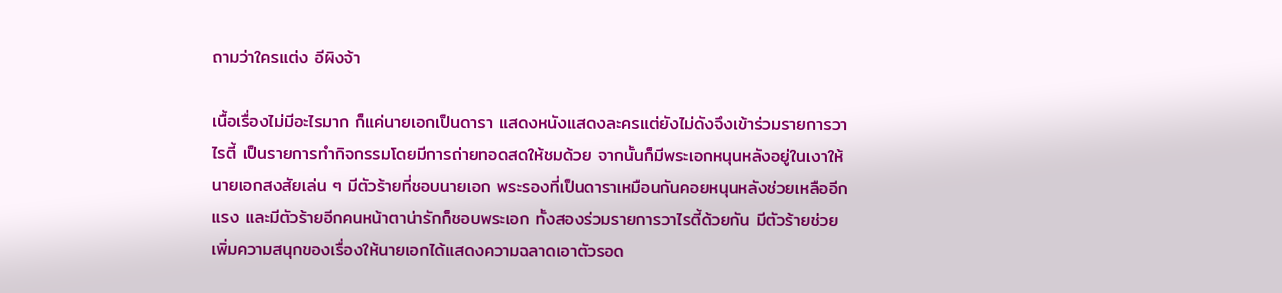ถามว่าใครแต่ง อีผิงจ้า

เนื้อเรื่องไม่มีอะไรมาก ก็แค่นายเอกเป็นดารา แสดงหนังแสดงละครแต่ยังไม่ดังจึงเข้าร่วมรายการวาไรตี้ เป็นรายการทำกิจกรรมโดยมีการถ่ายทอดสดให้ชมด้วย จากนั้นก็มีพระเอกหนุนหลังอยู่ในเงาให้นายเอกสงสัยเล่น ๆ มีตัวร้ายที่ชอบนายเอก พระรองที่เป็นดาราเหมือนกันคอยหนุนหลังช่วยเหลืออีกแรง และมีตัวร้ายอีกคนหน้าตาน่ารักก็ชอบพระเอก ทั้งสองร่วมรายการวาไรตี้ด้วยกัน มีตัวร้ายช่วยเพิ่มความสนุกของเรื่องให้นายเอกได้แสดงความฉลาดเอาตัวรอด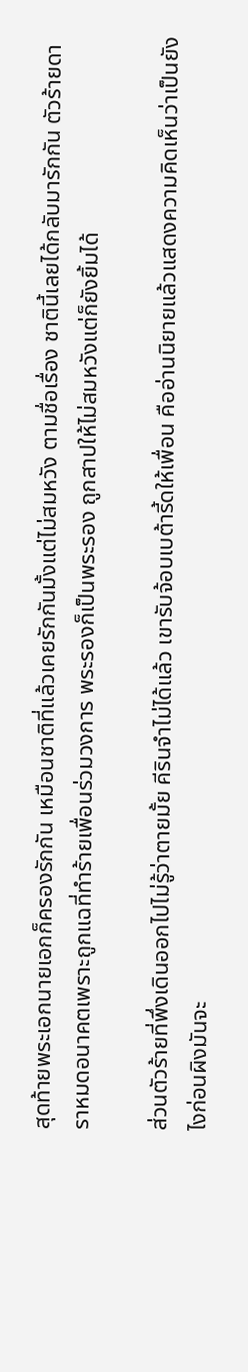สุดท้ายพระเอกนายเอกก็ครองรักกัน เหมือนชาติที่แล้วเคยรักกันมั้งแต่ไม่สมหวัง ตามชื่อเรื่อง ชาตินี้เลยได้กลับมารักกัน ตัวร้ายดาราหมดอนาคตเพราะถูกแฉที่ทำร้ายเพื่อนร่วมวงการ พระรองก็เป็นพระรอง ถูกสาปให้ไม่สมหวังแต่ก็ยังยิ้มได้

ส่วนตัวร้ายที่พึ่งเดินออกไปไม่รู้ว่าตายมั้ย คีรินจำไม่ได้แล้ว เขารับจ้อบเบต้ารี้ดให้เพื่อน คืออ่านนิยายแล้วแสดงความคิดเห็นว่าเป็นยังไงก่อนผิงมันจะ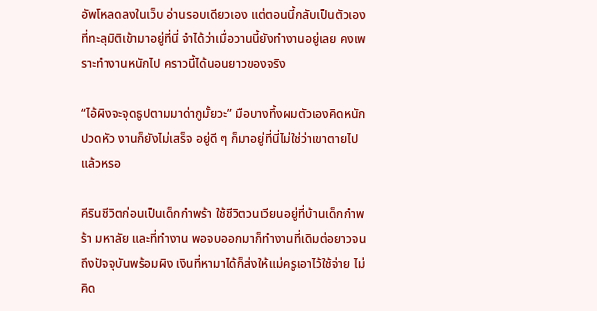อัพโหลดลงในเว็บ อ่านรอบเดียวเอง แต่ตอนนี้กลับเป็นตัวเองที่ทะลุมิติเข้ามาอยู่ที่นี่ จำได้ว่าเมื่อวานนี้ยังทำงานอยู่เลย คงเพราะทำงานหนักไป คราวนี้ได้นอนยาวของจริง

“ไอ้ผิงจะจุดธูปตามมาด่ากูมั้ยวะ” มือบางทึ้งผมตัวเองคิดหนัก ปวดหัว งานก็ยังไม่เสร็จ อยู่ดี ๆ ก็มาอยู่ที่นี่ไม่ใช่ว่าเขาตายไปแล้วหรอ

คีรินชีวิตก่อนเป็นเด็กกำพร้า ใช้ชีวิตวนเวียนอยู่ที่บ้านเด็กกำพร้า มหาลัย และที่ทำงาน พอจบออกมาก็ทำงานที่เดิมต่อยาวจนถึงปัจจุบันพร้อมผิง เงินที่หามาได้ก็ส่งให้แม่ครูเอาไว้ใช้จ่าย ไม่คิด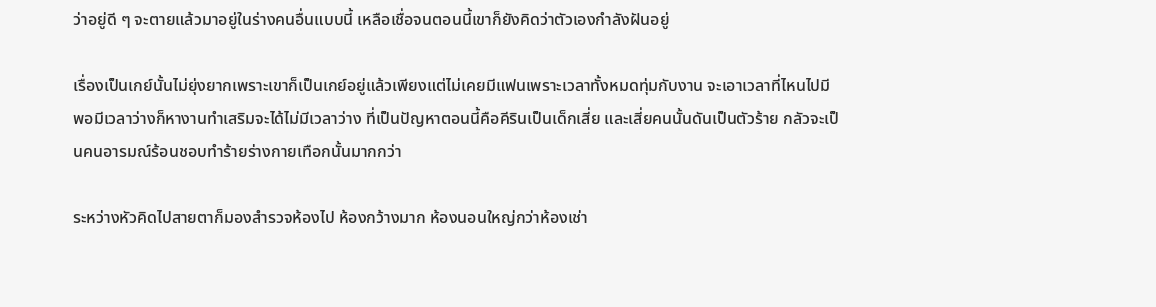ว่าอยู่ดี ๆ จะตายแล้วมาอยู่ในร่างคนอื่นแบบนี้ เหลือเชื่อจนตอนนี้เขาก็ยังคิดว่าตัวเองกำลังฝันอยู่

เรื่องเป็นเกย์นั้นไม่ยุ่งยากเพราะเขาก็เป็นเกย์อยู่แล้วเพียงแต่ไม่เคยมีแฟนเพราะเวลาทั้งหมดทุ่มกับงาน จะเอาเวลาที่ไหนไปมี พอมีเวลาว่างก็หางานทำเสริมจะได้ไม่มีเวลาว่าง ที่เป็นปัญหาตอนนี้คือคีรินเป็นเด็กเสี่ย และเสี่ยคนนั้นดันเป็นตัวร้าย กลัวจะเป็นคนอารมณ์ร้อนชอบทำร้ายร่างกายเทือกนั้นมากกว่า

ระหว่างหัวคิดไปสายตาก็มองสำรวจห้องไป ห้องกว้างมาก ห้องนอนใหญ่กว่าห้องเช่า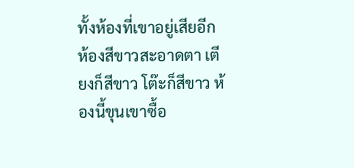ทั้งห้องที่เขาอยู่เสียอีก ห้องสีขาวสะอาดตา เตียงก็สีขาว โต๊ะก็สีขาว ห้องนี้ขุนเขาซื้อ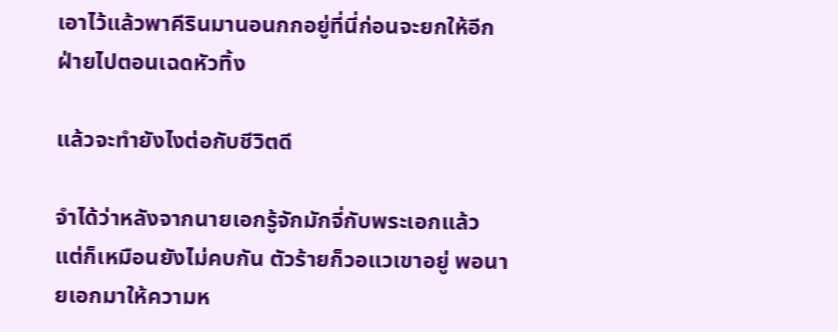เอาไว้แล้วพาคีรินมานอนกกอยู่ที่นี่ก่อนจะยกให้อีกฝ่ายไปตอนเฉดหัวทิ้ง

แล้วจะทำยังไงต่อกับชีวิตดี

จำได้ว่าหลังจากนายเอกรู้จักมักจี่กับพระเอกแล้ว แต่ก็เหมือนยังไม่คบกัน ตัวร้ายก็วอแวเขาอยู่ พอนายเอกมาให้ความห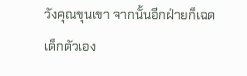วังคุณขุนเขา จากนั้นอีกฝ่ายก็เฉดเด็กตัวเอง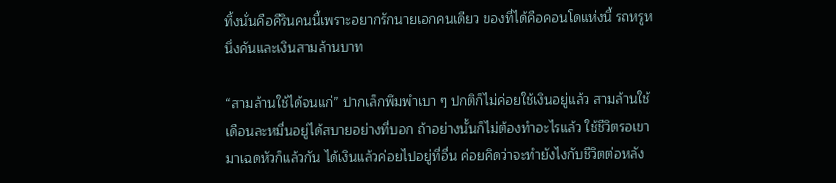ทิ้งนั่นคือคีรินคนนี้เพราะอยากรักนายเอกคนเดียว ของที่ได้คือคอนโดแห่งนี้ รถหรูหนึ่งคันและเงินสามล้านบาท

“สามล้านใช้ได้จนแก่” ปากเล็กพึมพำเบา ๆ ปกติก็ไม่ค่อยใช้เงินอยู่แล้ว สามล้านใช้เดือนละหมื่นอยู่ได้สบายอย่างที่บอก ถ้าอย่างนั้นก็ไม่ต้องทำอะไรแล้ว ใช้ชีวิตรอเขามาเฉดหัวก็แล้วกัน ได้เงินแล้วค่อยไปอยู่ที่อื่น ค่อยคิดว่าจะทำยังไงกับชีวิตต่อหลัง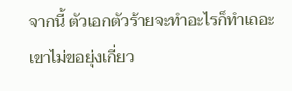จากนี้ ตัวเอกตัวร้ายจะทำอะไรก็ทำเถอะ เขาไม่ขอยุ่งเกี่ยว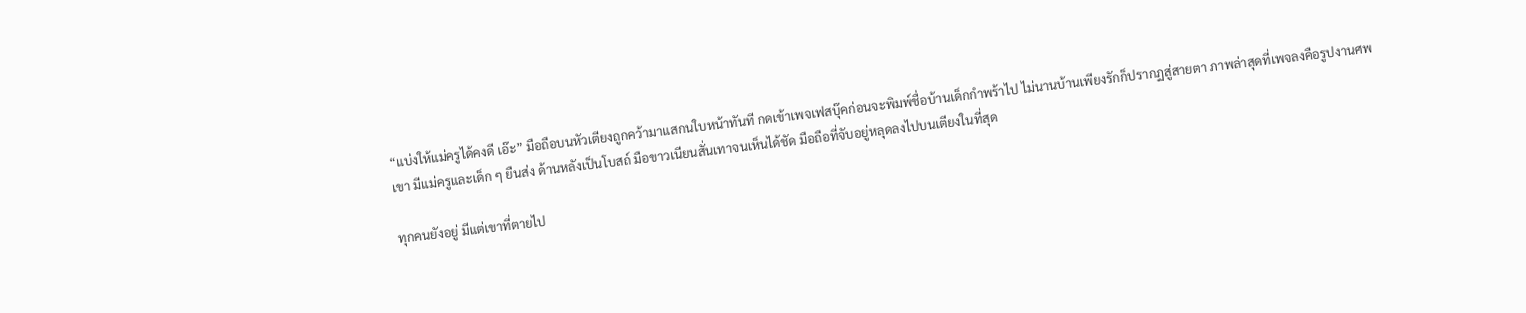“แบ่งให้แม่ครูได้คงดี เอ๊ะ” มือถือบนหัวเตียงถูกคว้ามาแสกนใบหน้าทันที กดเข้าเพจเฟสบุ๊คก่อนจะพิมพ์ชื่อบ้านเด็กกำพร้าไป ไม่นานบ้านเพียงรักก็ปรากฏสู่สายตา ภาพล่าสุดที่เพจลงคือรูปงานศพเขา มีแม่ครูและเด็ก ๆ ยืนส่ง ด้านหลังเป็นโบสถ์ มือขาวเนียนสั่นเทาจนเห็นได้ชัด มือถือที่จับอยู่หลุดลงไปบนเตียงในที่สุด

ทุกคนยังอยู่ มีแต่เขาที่ตายไป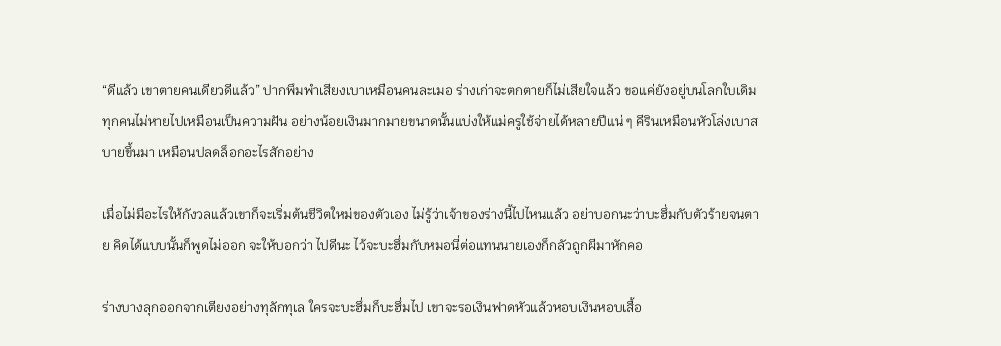“ดีแล้ว เขาตายคนเดียวดีแล้ว” ปากพึมพำเสียงเบาเหมือนคนละเมอ ร่างเก่าจะตกตายก็ไม่เสียใจแล้ว ขอแค่ยังอยู่บนโลกใบเดิม ทุกคนไม่หายไปเหมือนเป็นความฝัน อย่างน้อยเงินมากมายขนาดนั้นแบ่งให้แม่ครูใช้จ่ายได้หลายปีแน่ ๆ คีรินเหมือนหัวโล่งเบาสบายขึ้นมา เหมือนปลดล็อกอะไรสักอย่าง

เมื่อไม่มีอะไรให้กังวลแล้วเขาก็จะเริ่มต้นชีวิตใหม่ของตัวเอง ไม่รู้ว่าเจ้าของร่างนี้ไปไหนแล้ว อย่าบอกนะว่าบะฮึ่มกับตัวร้ายจนตาย คิดได้แบบนั้นก็พูดไม่ออก จะให้บอกว่า ไปดีนะ ไว้จะบะฮึ่มกับหมอนี่ต่อแทนนายเองก็กลัวถูกผีมาหักคอ

ร่างบางลุกออกจากเตียงอย่างทุลักทุเล ใครจะบะฮึ่มก็บะฮึ่มไป เขาจะรอเงินฟาดหัวแล้วหอบเงินหอบเสื้อ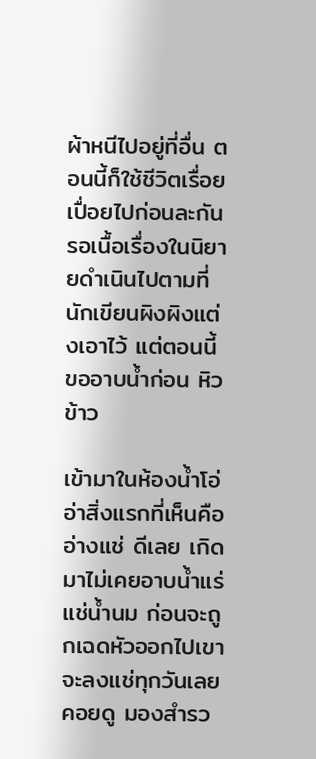ผ้าหนีไปอยู่ที่อื่น ตอนนี้ก็ใช้ชีวิตเรื่อยเปื่อยไปก่อนละกัน รอเนื้อเรื่องในนิยายดำเนินไปตามที่นักเขียนผิงผิงแต่งเอาไว้ แต่ตอนนี้ขออาบน้ำก่อน หิวข้าว

เข้ามาในห้องน้ำโอ่อ่าสิ่งแรกที่เห็นคืออ่างแช่ ดีเลย เกิดมาไม่เคยอาบน้ำแร่แช่น้ำนม ก่อนจะถูกเฉดหัวออกไปเขาจะลงแช่ทุกวันเลยคอยดู มองสำรว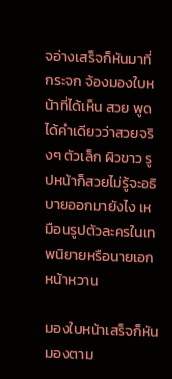จอ่างเสร็จก็หันมาที่กระจก จ้องมองใบหน้าที่ได้เห็น สวย พูดได้คำเดียวว่าสวยจริงๆ ตัวเล็ก ผิวขาว รูปหน้าก็สวยไม่รู้จะอธิบายออกมายังไง เหมือนรูปตัวละครในเทพนิยายหรือนายเอกหน้าหวาน

มองใบหน้าเสร็จก็หันมองตาม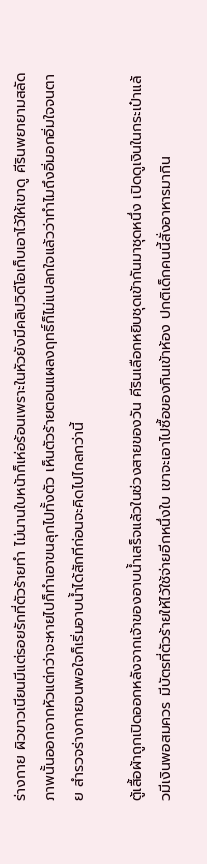ร่างกาย ผิวขาวเนียนมีแต่รอยรักที่ตัวร้ายทำ ไม่นานใบหน้าก็เห่อร้อนเพราะในหัวยังมีคลิปวิดีโอเก็บเอาไว้ให้เขาดู คีรินพยายามสลัดภาพนั้นออกจากหัวแต่กว่าจะหายไปก็ทำเอาขนลุกไปทั้งตัว เห็นตัวร้ายตอนแผลงฤทธิ์ก็ไม่แปลกใจแล้วว่าทำไมถึงอิ่มอกอิ่มใจจนตาย สำรวจร่างกายจนพอใจก็เริ่มอาบน้ำได้สักทีก่อนจะคิดไปไกลกว่านี้

ตู้เสื้อผ้าถูกเปิดออกหลังจากเจ้าของอาบน้ำเสร็จแล้วในช่วงสายของวัน คีรินเลือกหยิบชุดเข้ากันมาชุดหนึ่ง เปิดดูเงินในกระเป๋าแล้วมีเงินพอสมควร มีบัตรที่ตัวร้ายให้ไว้ใช้จ่ายอีกหนึ่งใบ เขาจะเอาไปซื้อของกินเข้าห้อง ปกติเด็กคนนี้สั่งอาหารมากิน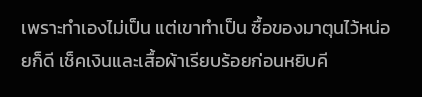เพราะทำเองไม่เป็น แต่เขาทำเป็น ซื้อของมาตุนไว้หน่อยก็ดี เช็คเงินและเสื้อผ้าเรียบร้อยก่อนหยิบคี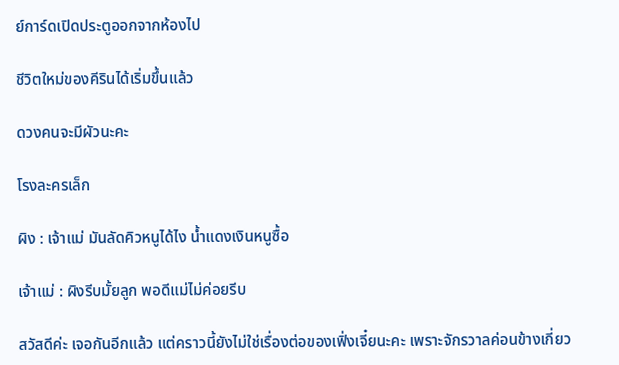ย์การ์ดเปิดประตูออกจากห้องไป

ชีวิตใหม่ของคีรินได้เริ่มขึ้นแล้ว

ดวงคนจะมีผัวนะคะ

โรงละครเล็ก

ผิง : เจ้าแม่ มันลัดคิวหนูได้ไง น้ำแดงเงินหนูซื้อ

เจ้าแม่ : ผิงรีบมั้ยลูก พอดีแม่ไม่ค่อยรีบ

สวัสดีค่ะ เจอกันอีกแล้ว แต่คราวนี้ยังไม่ใช่เรื่องต่อของเฟิ่งเจี๋ยนะคะ เพราะจักรวาลค่อนข้างเกี่ยว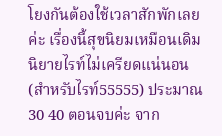โยงกันต้องใช้เวลาสักพักเลยค่ะ เรื่องนี้สุขนิยมเหมือนเดิม นิยายไรท์ไม่เครียดแน่นอน (สำหรับไรท์55555) ประมาณ 30 40 ตอนจบค่ะ จาก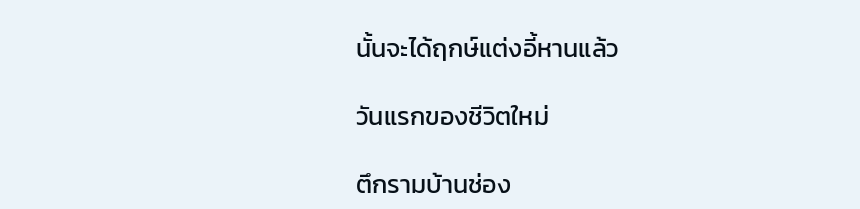นั้นจะได้ฤกษ์แต่งอี้หานแล้ว

วันแรกของชีวิตใหม่

ตึกรามบ้านช่อง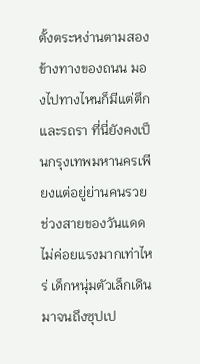ตั้งตระหง่านตามสองข้างทางของถนน มองไปทางไหนก็มีแต่ตึกและรถรา ที่นี่ยังคงเป็นกรุงเทพมหานครเพียงแต่อยู่ย่านคนรวย ช่วงสายของวันแดดไม่ค่อยแรงมากเท่าไหร่ เด็กหนุ่มตัวเล็กเดินมาจนถึงซุปเป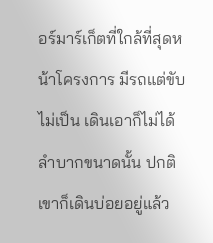อร์มาร์เก็ตที่ใกล้ที่สุดหน้าโครงการ มีรถแต่ขับไม่เป็น เดินเอาก็ไม่ได้ลำบากขนาดนั้น ปกติเขาก็เดินบ่อยอยู่แล้ว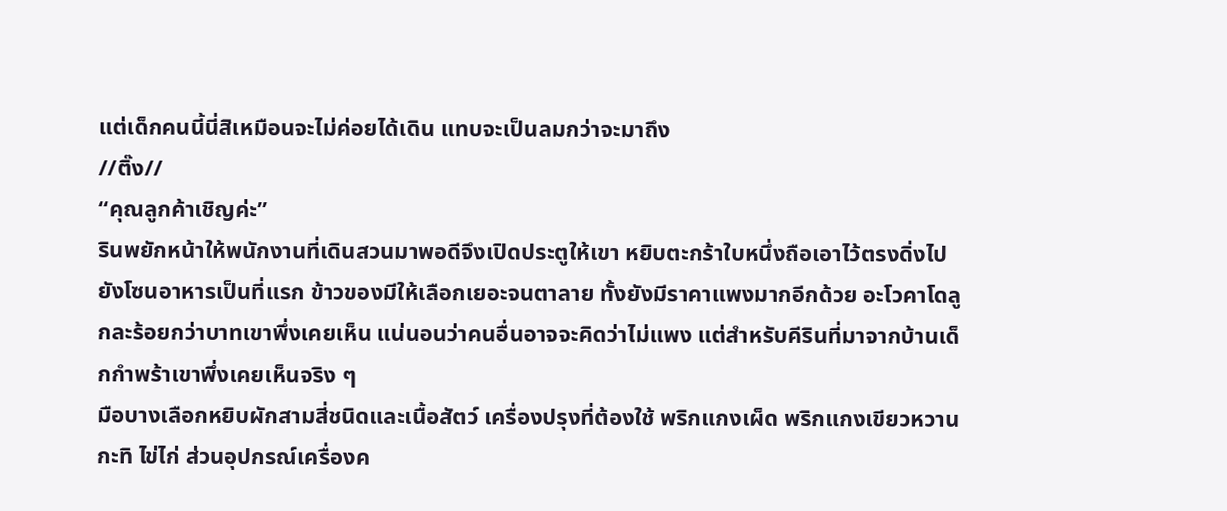แต่เด็กคนนี้นี่สิเหมือนจะไม่ค่อยได้เดิน แทบจะเป็นลมกว่าจะมาถึง
//ติ๊ง//
“คุณลูกค้าเชิญค่ะ”
รินพยักหน้าให้พนักงานที่เดินสวนมาพอดีจึงเปิดประตูให้เขา หยิบตะกร้าใบหนึ่งถือเอาไว้ตรงดิ่งไปยังโซนอาหารเป็นที่แรก ข้าวของมีให้เลือกเยอะจนตาลาย ทั้งยังมีราคาแพงมากอีกด้วย อะโวคาโดลูกละร้อยกว่าบาทเขาพึ่งเคยเห็น แน่นอนว่าคนอื่นอาจจะคิดว่าไม่แพง แต่สำหรับคีรินที่มาจากบ้านเด็กกำพร้าเขาพึ่งเคยเห็นจริง ๆ
มือบางเลือกหยิบผักสามสี่ชนิดและเนื้อสัตว์ เครื่องปรุงที่ต้องใช้ พริกแกงเผ็ด พริกแกงเขียวหวาน กะทิ ไข่ไก่ ส่วนอุปกรณ์เครื่องค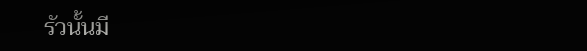รัวนั้นมี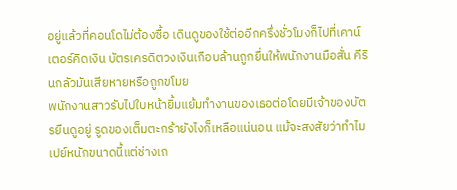อยู่แล้วที่คอนโดไม่ต้องซื้อ เดินดูของใช้ต่ออีกครึ่งชั่วโมงก็ไปที่เคาน์เตอร์คิดเงิน บัตรเครดิตวงเงินเกือบล้านถูกยื่นให้พนักงานมือสั่น คีรินกลัวมันเสียหายหรือถูกขโมย
พนักงานสาวรับไปใบหน้ายิ้มแย้มทำงานของเธอต่อโดยมีเจ้าของบัตรยืนดูอยู่ รูดของเต็มตะกร้ายังไงก็เหลือแน่นอน แม้จะสงสัยว่าทำไมเปย์หนักขนาดนี้แต่ช่างเถ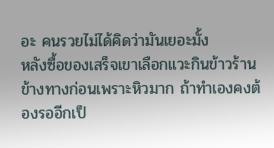อะ คนรวยไม่ได้คิดว่ามันเยอะมั้ง
หลังซื้อของเสร็จเขาเลือกแวะกินข้าวร้านข้างทางก่อนเพราะหิวมาก ถ้าทำเองคงต้องรออีกเป็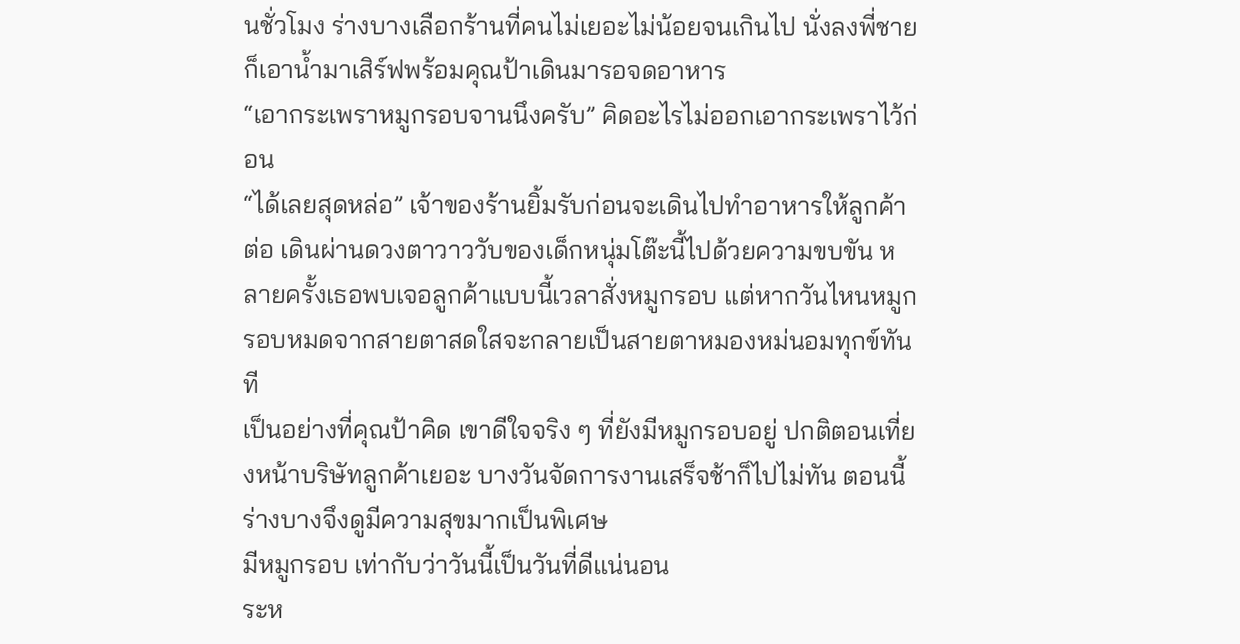นชั่วโมง ร่างบางเลือกร้านที่คนไม่เยอะไม่น้อยจนเกินไป นั่งลงพี่ชายก็เอาน้ำมาเสิร์ฟพร้อมคุณป้าเดินมารอจดอาหาร
“เอากระเพราหมูกรอบจานนึงครับ” คิดอะไรไม่ออกเอากระเพราไว้ก่อน
“ได้เลยสุดหล่อ” เจ้าของร้านยิ้มรับก่อนจะเดินไปทำอาหารให้ลูกค้าต่อ เดินผ่านดวงตาวาววับของเด็กหนุ่มโต๊ะนี้ไปด้วยความขบขัน หลายครั้งเธอพบเจอลูกค้าแบบนี้เวลาสั่งหมูกรอบ แต่หากวันไหนหมูกรอบหมดจากสายตาสดใสจะกลายเป็นสายตาหมองหม่นอมทุกข์ทันที
เป็นอย่างที่คุณป้าคิด เขาดีใจจริง ๆ ที่ยังมีหมูกรอบอยู่ ปกติตอนเที่ยงหน้าบริษัทลูกค้าเยอะ บางวันจัดการงานเสร็จช้าก็ไปไม่ทัน ตอนนี้ร่างบางจึงดูมีความสุขมากเป็นพิเศษ
มีหมูกรอบ เท่ากับว่าวันนี้เป็นวันที่ดีแน่นอน
ระห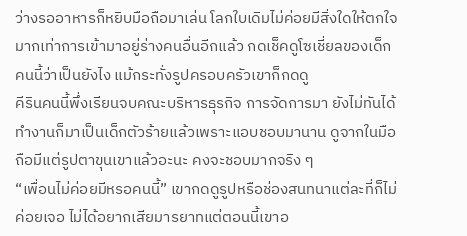ว่างรออาหารก็หยิบมือถือมาเล่น โลกใบเดิมไม่ค่อยมีสิ่งใดให้ตกใจมากเท่าการเข้ามาอยู่ร่างคนอื่นอีกแล้ว กดเช็คดูโซเชี่ยลของเด็กคนนี้ว่าเป็นยังไง แม้กระทั่งรูปครอบครัวเขาก็กดดู
คีรินคนนี้พึ่งเรียนจบคณะบริหารธุรกิจ การจัดการมา ยังไม่ทันได้ทำงานก็มาเป็นเด็กตัวร้ายแล้วเพราะแอบชอบมานาน ดูจากในมือถือมีแต่รูปตาขุนเขาแล้วอะนะ คงจะชอบมากจริง ๆ
“เพื่อนไม่ค่อยมีหรอคนนี้” เขากดดูรูปหรือช่องสนทนาแต่ละที่ก็ไม่ค่อยเจอ ไม่ได้อยากเสียมารยาทแต่ตอนนี้เขาอ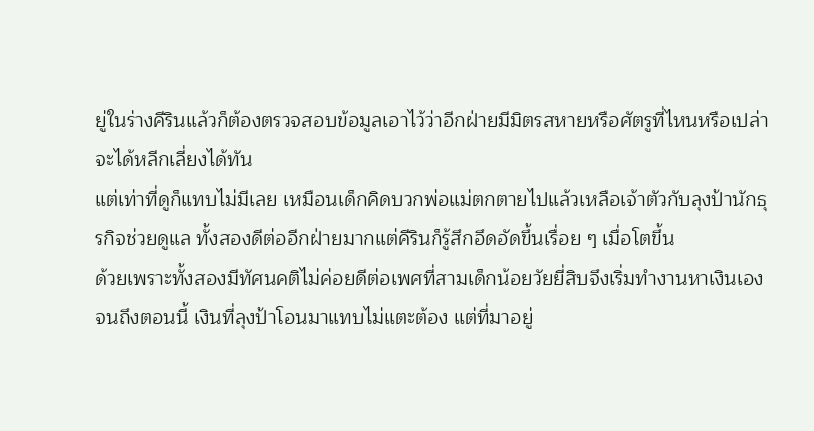ยู่ในร่างคีรินแล้วก็ต้องตรวจสอบข้อมูลเอาไว้ว่าอีกฝ่ายมีมิตรสหายหรือศัตรูที่ไหนหรือเปล่าจะได้หลีกเลี่ยงได้ทัน
แต่เท่าที่ดูก็แทบไม่มีเลย เหมือนเด็กคิดบวกพ่อแม่ตกตายไปแล้วเหลือเจ้าตัวกับลุงป้านักธุรกิจช่วยดูแล ทั้งสองดีต่ออีกฝ่ายมากแต่คีรินก็รู้สึกอึดอัดขึ้นเรื่อย ๆ เมื่อโตขึ้น
ด้วยเพราะทั้งสองมีทัศนคติไม่ค่อยดีต่อเพศที่สามเด็กน้อยวัยยี่สิบจึงเริ่มทำงานหาเงินเองจนถึงตอนนี้ เงินที่ลุงป้าโอนมาแทบไม่แตะต้อง แต่ที่มาอยู่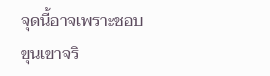จุดนี้อาจเพราะชอบขุนเขาจริ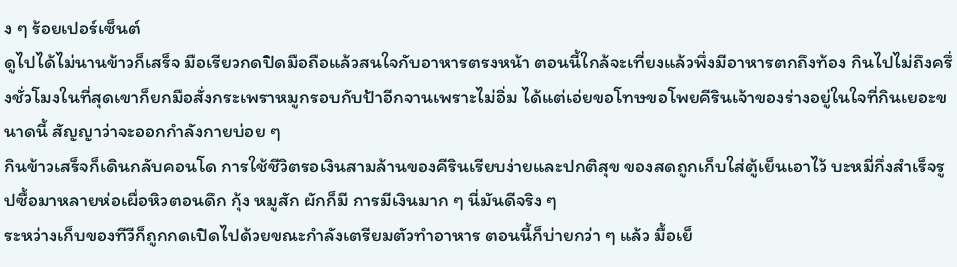ง ๆ ร้อยเปอร์เซ็นต์
ดูไปได้ไม่นานข้าวก็เสร็จ มือเรียวกดปิดมือถือแล้วสนใจกับอาหารตรงหน้า ตอนนี้ใกล้จะเที่ยงแล้วพึ่งมีอาหารตกถึงท้อง กินไปไม่ถึงครึ่งชั่วโมงในที่สุดเขาก็ยกมือสั่งกระเพราหมูกรอบกับป้าอีกจานเพราะไม่อิ่ม ได้แต่เอ่ยขอโทษขอโพยคีรินเจ้าของร่างอยู่ในใจที่กินเยอะขนาดนี้ สัญญาว่าจะออกกำลังกายบ่อย ๆ
กินข้าวเสร็จก็เดินกลับคอนโด การใช้ชีวิตรอเงินสามล้านของคีรินเรียบง่ายและปกติสุข ของสดถูกเก็บใส่ตู้เย็นเอาไว้ บะหมี่กึ่งสำเร็จรูปซื้อมาหลายห่อเผื่อหิวตอนดึก กุ้ง หมูสัก ผักก็มี การมีเงินมาก ๆ นี่มันดีจริง ๆ
ระหว่างเก็บของทีวีก็ถูกกดเปิดไปด้วยขณะกำลังเตรียมตัวทำอาหาร ตอนนี้ก็บ่ายกว่า ๆ แล้ว มื้อเย็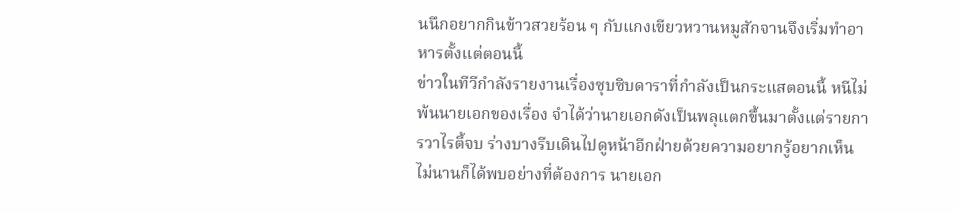นนึกอยากกินข้าวสวยร้อน ๆ กับแกงเขียวหวานหมูสักจานจึงเริ่มทำอาหารตั้งแต่ตอนนี้
ข่าวในทีวีกำลังรายงานเรื่องซุบซิบดาราที่กำลังเป็นกระแสตอนนี้ หนีไม่พ้นนายเอกของเรื่อง จำได้ว่านายเอกดังเป็นพลุแตกขึ้นมาตั้งแต่รายการวาไรตี้จบ ร่างบางรีบเดินไปดูหน้าอีกฝ่ายด้วยความอยากรู้อยากเห็น ไม่นานก็ได้พบอย่างที่ต้องการ นายเอก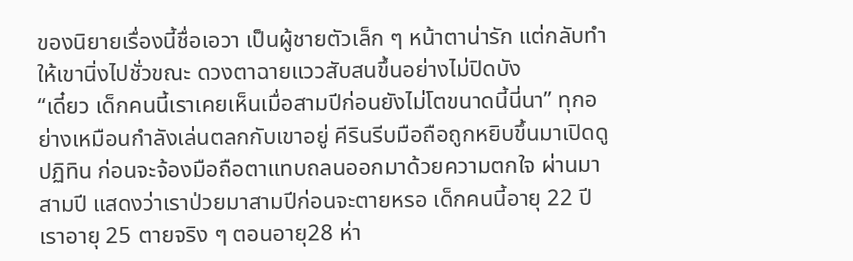ของนิยายเรื่องนี้ชื่อเอวา เป็นผู้ชายตัวเล็ก ๆ หน้าตาน่ารัก แต่กลับทำให้เขานิ่งไปชั่วขณะ ดวงตาฉายแววสับสนขึ้นอย่างไม่ปิดบัง
“เดี๋ยว เด็กคนนี้เราเคยเห็นเมื่อสามปีก่อนยังไม่โตขนาดนี้นี่นา” ทุกอย่างเหมือนกำลังเล่นตลกกับเขาอยู่ คีรินรีบมือถือถูกหยิบขึ้นมาเปิดดูปฏิทิน ก่อนจะจ้องมือถือตาแทบถลนออกมาด้วยความตกใจ ผ่านมาสามปี แสดงว่าเราป่วยมาสามปีก่อนจะตายหรอ เด็กคนนี้อายุ 22 ปี เราอายุ 25 ตายจริง ๆ ตอนอายุ28 ห่า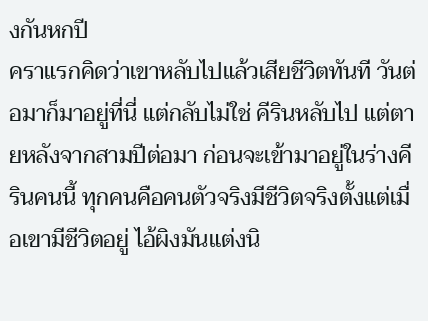งกันหกปี
คราแรกคิดว่าเขาหลับไปแล้วเสียชีวิตทันที วันต่อมาก็มาอยู่ที่นี่ แต่กลับไม่ใช่ คีรินหลับไป แต่ตายหลังจากสามปีต่อมา ก่อนจะเข้ามาอยู่ในร่างคีรินคนนี้ ทุกคนคือคนตัวจริงมีชีวิตจริงตั้งแต่เมื่อเขามีชีวิตอยู่ ไอ้ผิงมันแต่งนิ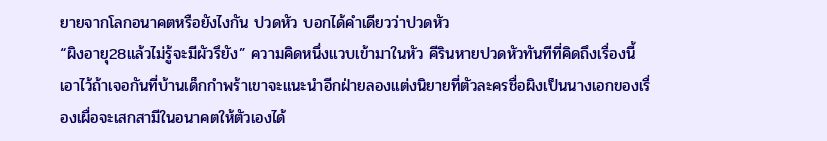ยายจากโลกอนาคตหรือยังไงกัน ปวดหัว บอกได้คำเดียวว่าปวดหัว
“ผิงอายุ28แล้วไม่รู้จะมีผัวรึยัง” ความคิดหนึ่งแวบเข้ามาในหัว คีรินหายปวดหัวทันทีที่คิดถึงเรื่องนี้ เอาไว้ถ้าเจอกันที่บ้านเด็กกำพร้าเขาจะแนะนำอีกฝ่ายลองแต่งนิยายที่ตัวละครชื่อผิงเป็นนางเอกของเรื่องเผื่อจะเสกสามีในอนาคตให้ตัวเองได้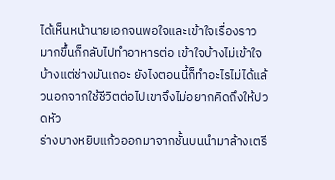ได้เห็นหน้านายเอกจนพอใจและเข้าใจเรื่องราวมากขึ้นก็กลับไปทำอาหารต่อ เข้าใจบ้างไม่เข้าใจบ้างแต่ช่างมันเถอะ ยังไงตอนนี้ก็ทำอะไรไม่ได้แล้วนอกจากใช้ชีวิตต่อไปเขาจึงไม่อยากคิดถึงให้ปวดหัว
ร่างบางหยิบแก้วออกมาจากชั้นบนนำมาล้างเตรี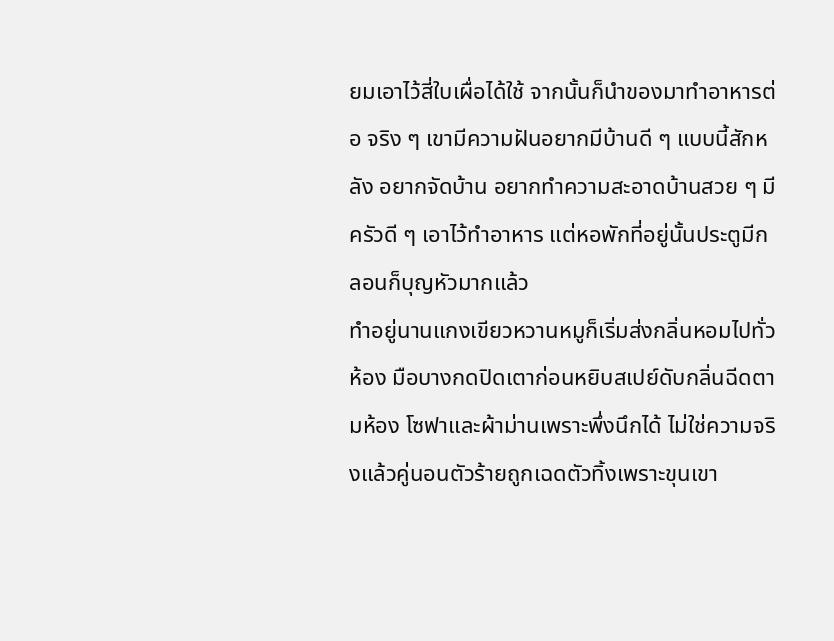ยมเอาไว้สี่ใบเผื่อได้ใช้ จากนั้นก็นำของมาทำอาหารต่อ จริง ๆ เขามีความฝันอยากมีบ้านดี ๆ แบบนี้สักหลัง อยากจัดบ้าน อยากทำความสะอาดบ้านสวย ๆ มีครัวดี ๆ เอาไว้ทำอาหาร แต่หอพักที่อยู่นั้นประตูมีกลอนก็บุญหัวมากแล้ว
ทำอยู่นานแกงเขียวหวานหมูก็เริ่มส่งกลิ่นหอมไปทั่วห้อง มือบางกดปิดเตาก่อนหยิบสเปย์ดับกลิ่นฉีดตามห้อง โซฟาและผ้าม่านเพราะพึ่งนึกได้ ไม่ใช่ความจริงแล้วคู่นอนตัวร้ายถูกเฉดตัวทิ้งเพราะขุนเขา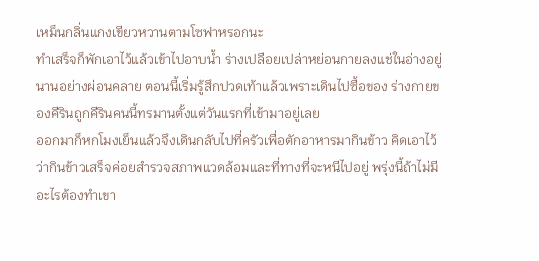เหม็นกลิ่นแกงเขียวหวานตามโซฟาหรอกนะ
ทำเสร็จก็พักเอาไว้แล้วเข้าไปอาบน้ำ ร่างเปลือยเปล่าหย่อนกายลงแช่ในอ่างอยู่นานอย่างผ่อนคลาย ตอนนี้เริ่มรู้สึกปวดเท้าแล้วเพราะเดินไปซื้อของ ร่างกายของคีรินถูกคีรินคนนี้ทรมานตั้งแต่วันแรกที่เข้ามาอยู่เลย
ออกมาก็หกโมงเย็นแล้วจึงเดินกลับไปที่ครัวเพื่อตักอาหารมากินข้าว คิดเอาไว้ว่ากินข้าวเสร็จค่อยสำรวจสภาพแวดล้อมและที่ทางที่จะหนีไปอยู่ พรุ่งนี้ถ้าไม่มีอะไรต้องทำเขา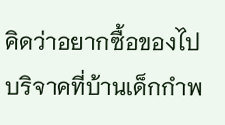คิดว่าอยากซื้อของไปบริจาคที่บ้านเด็กกำพ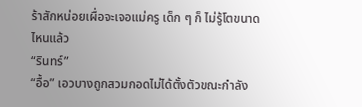ร้าสักหน่อยเผื่อจะเจอแม่ครู เด็ก ๆ ก็ ไม่รู้โตขนาดไหนแล้ว
“รินทร์”
“อื้อ” เอวบางถูกสวมกอดไม่ได้ตั้งตัวขณะกำลัง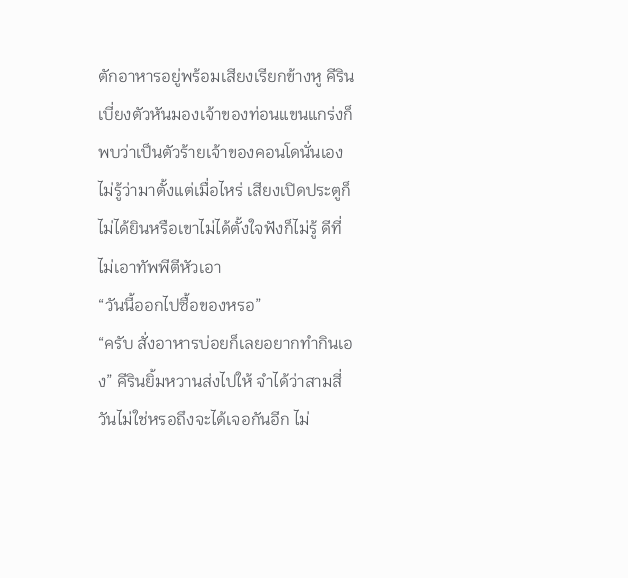ตักอาหารอยู่พร้อมเสียงเรียกข้างหู คีรินเบี่ยงตัวหันมองเจ้าของท่อนแขนแกร่งก็พบว่าเป็นตัวร้ายเจ้าของคอนโดนั่นเอง ไม่รู้ว่ามาตั้งแต่เมื่อไหร่ เสียงเปิดประตูก็ไม่ได้ยินหรือเขาไม่ได้ตั้งใจฟังก็ไม่รู้ ดีที่ไม่เอาทัพพีตีหัวเอา
“วันนี้ออกไปซื้อของหรอ”
“ครับ สั่งอาหารบ่อยก็เลยอยากทำกินเอง” คีรินยิ้มหวานส่งไปให้ จำได้ว่าสามสี่วันไม่ใช่หรอถึงจะได้เจอกันอีก ไม่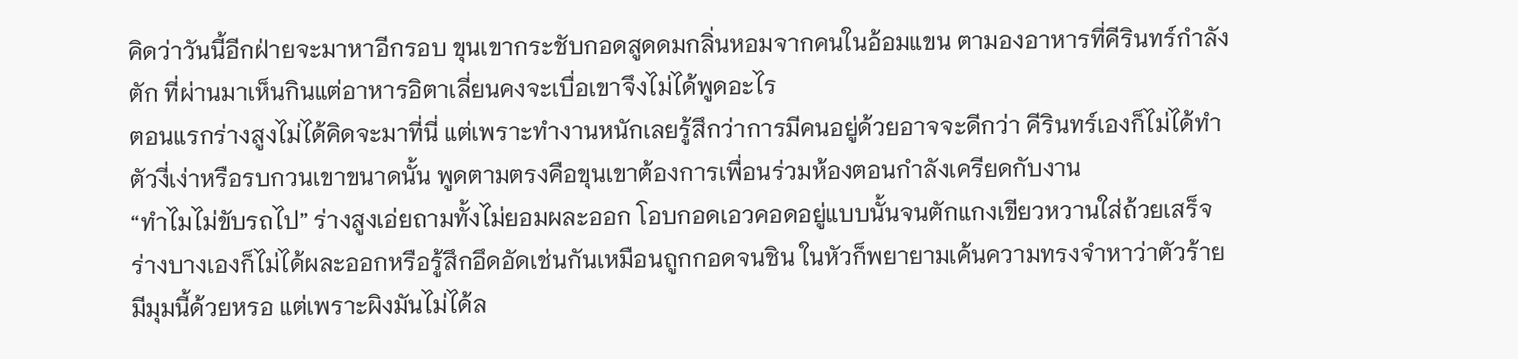คิดว่าวันนี้อีกฝ่ายจะมาหาอีกรอบ ขุนเขากระชับกอดสูดดมกลิ่นหอมจากคนในอ้อมแขน ตามองอาหารที่คีรินทร์กำลังตัก ที่ผ่านมาเห็นกินแต่อาหารอิตาเลี่ยนคงจะเบื่อเขาจึงไม่ได้พูดอะไร
ตอนแรกร่างสูงไม่ได้คิดจะมาที่นี่ แต่เพราะทำงานหนักเลยรู้สึกว่าการมีคนอยู่ด้วยอาจจะดีกว่า คีรินทร์เองก็ไม่ได้ทำตัวงี่เง่าหรือรบกวนเขาขนาดนั้น พูดตามตรงคือขุนเขาต้องการเพื่อนร่วมห้องตอนกำลังเครียดกับงาน
“ทำไมไม่ขับรถไป” ร่างสูงเอ่ยถามทั้งไม่ยอมผละออก โอบกอดเอวคอดอยู่แบบนั้นจนตักแกงเขียวหวานใส่ถ้วยเสร็จ ร่างบางเองก็ไม่ได้ผละออกหรือรู้สึกอึดอัดเช่นกันเหมือนถูกกอดจนชิน ในหัวก็พยายามเค้นความทรงจำหาว่าตัวร้ายมีมุมนี้ด้วยหรอ แต่เพราะผิงมันไม่ได้ล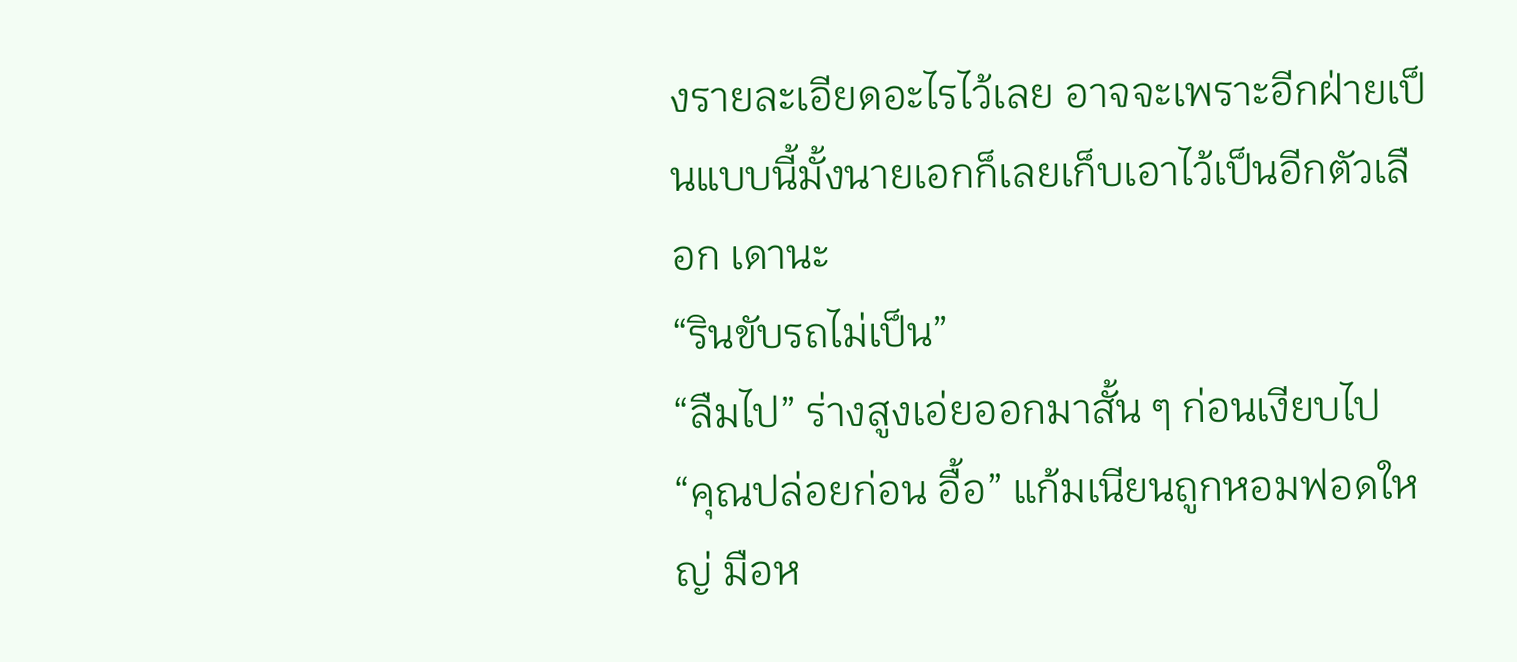งรายละเอียดอะไรไว้เลย อาจจะเพราะอีกฝ่ายเป็นแบบนี้มั้งนายเอกก็เลยเก็บเอาไว้เป็นอีกตัวเลือก เดานะ
“รินขับรถไม่เป็น”
“ลืมไป” ร่างสูงเอ่ยออกมาสั้น ๆ ก่อนเงียบไป
“คุณปล่อยก่อน อื้อ” แก้มเนียนถูกหอมฟอดใหญ่ มือห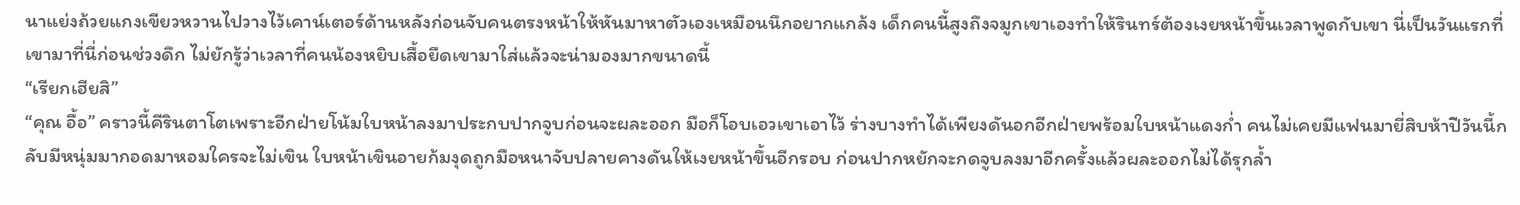นาแย่งถ้วยแกงเขียวหวานไปวางไว้เคาน์เตอร์ด้านหลังก่อนจับคนตรงหน้าให้หันมาหาตัวเองเหมือนนึกอยากแกล้ง เด็กคนนี้สูงถึงจมูกเขาเองทำให้รินทร์ต้องเงยหน้าขึ้นเวลาพูดกับเขา นี่เป็นวันแรกที่เขามาที่นี่ก่อนช่วงดึก ไม่ยักรู้ว่าเวลาที่คนน้องหยิบเสื้อยืดเขามาใส่แล้วจะน่ามองมากขนาดนี้
“เรียกเฮียสิ”
“คุณ อื้อ” คราวนี้คีรินตาโตเพราะอีกฝ่ายโน้มใบหน้าลงมาประกบปากจูบก่อนจะผละออก มือก็โอบเอวเขาเอาไว้ ร่างบางทำได้เพียงดันอกอีกฝ่ายพร้อมใบหน้าแดงก่ำ คนไม่เคยมีแฟนมายี่สิบห้าปีวันนี้กลับมีหนุ่มมากอดมาหอมใครจะไม่เขิน ใบหน้าเขินอายก้มงุดถูกมือหนาจับปลายคางดันให้เงยหน้าขึ้นอีกรอบ ก่อนปากหยักจะกดจูบลงมาอีกครั้งแล้วผละออกไม่ได้รุกล้ำ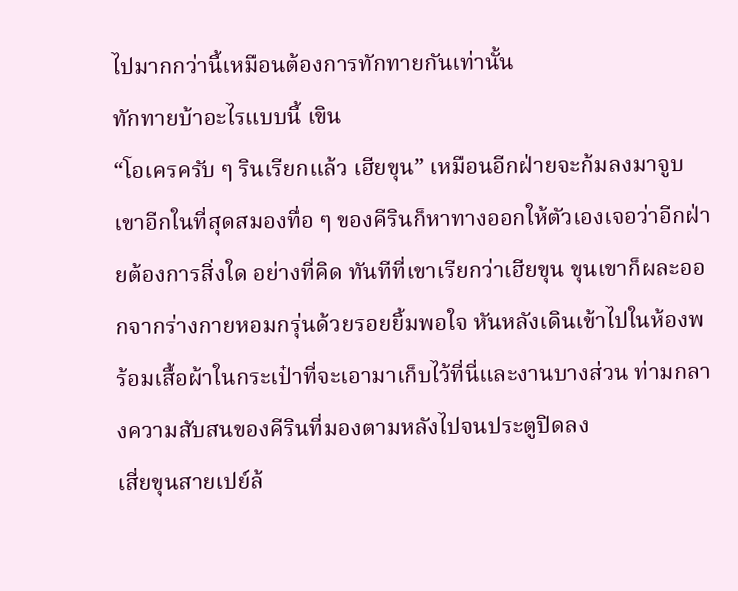ไปมากกว่านี้เหมือนต้องการทักทายกันเท่านั้น
ทักทายบ้าอะไรแบบนี้ เขิน
“โอเครครับ ๆ รินเรียกแล้ว เฮียขุน” เหมือนอีกฝ่ายจะก้มลงมาจูบเขาอีกในที่สุดสมองทื่อ ๆ ของคีรินก็หาทางออกให้ตัวเองเจอว่าอีกฝ่ายต้องการสิ่งใด อย่างที่คิด ทันทีที่เขาเรียกว่าเฮียขุน ขุนเขาก็ผละออกจากร่างกายหอมกรุ่นด้วยรอยยิ้มพอใจ หันหลังเดินเข้าไปในห้องพร้อมเสื้อผ้าในกระเป๋าที่จะเอามาเก็บไว้ที่นี่และงานบางส่วน ท่ามกลางความสับสนของคีรินที่มองตามหลังไปจนประตูปิดลง
เสี่ยขุนสายเปย์ล้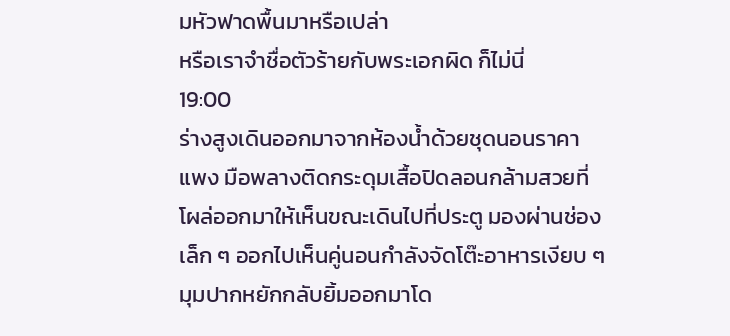มหัวฟาดพื้นมาหรือเปล่า
หรือเราจำชื่อตัวร้ายกับพระเอกผิด ก็ไม่นี่
19:00
ร่างสูงเดินออกมาจากห้องน้ำด้วยชุดนอนราคาแพง มือพลางติดกระดุมเสื้อปิดลอนกล้ามสวยที่โผล่ออกมาให้เห็นขณะเดินไปที่ประตู มองผ่านช่องเล็ก ๆ ออกไปเห็นคู่นอนกำลังจัดโต๊ะอาหารเงียบ ๆ มุมปากหยักกลับยิ้มออกมาโด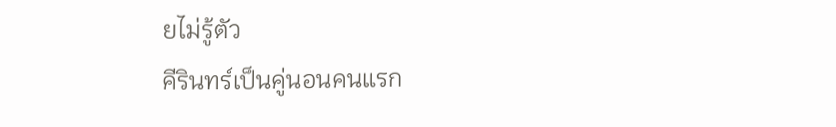ยไม่รู้ตัว
คีรินทร์เป็นคู่นอนคนแรก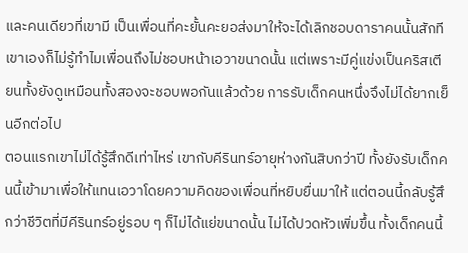และคนเดียวที่เขามี เป็นเพื่อนที่คะยั้นคะยอส่งมาให้จะได้เลิกชอบดาราคนนั้นสักที เขาเองก็ไม่รู้ทำไมเพื่อนถึงไม่ชอบหน้าเอวาขนาดนั้น แต่เพราะมีคู่แข่งเป็นคริสเตียนทั้งยังดูเหมือนทั้งสองจะชอบพอกันแล้วด้วย การรับเด็กคนหนึ่งจึงไม่ได้ยากเย็นอีกต่อไป
ตอนแรกเขาไม่ได้รู้สึกดีเท่าไหร่ เขากับคีรินทร์อายุห่างกันสิบกว่าปี ทั้งยังรับเด็กคนนี้เข้ามาเพื่อให้แทนเอวาโดยความคิดของเพื่อนที่หยิบยื่นมาให้ แต่ตอนนี้กลับรู้สึกว่าชีวิตที่มีคีรินทร์อยู่รอบ ๆ ก็ไม่ได้แย่ขนาดนั้น ไม่ได้ปวดหัวเพิ่มขึ้น ทั้งเด็กคนนี้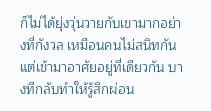ก็ไม่ได้ยุ่งวุ่นวายกับเขามากอย่างที่กังวล เหมือนคนไม่สนิทกันแต่เข้ามาอาศัยอยู่ที่เดียวกัน บางทีกลับทำให้รู้สึกผ่อน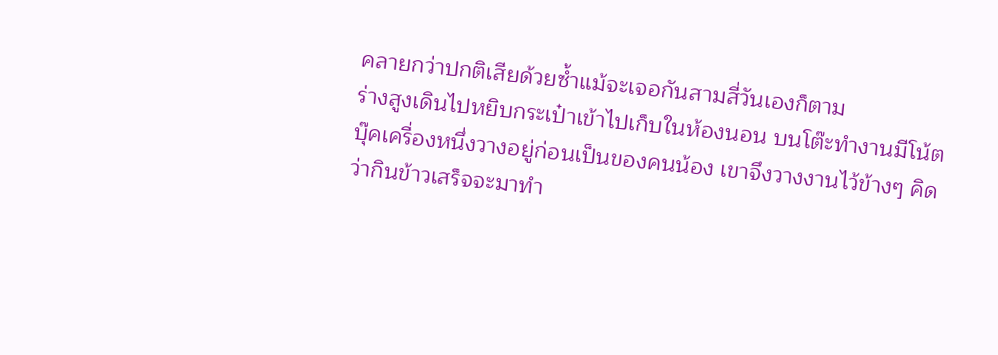คลายกว่าปกติเสียด้วยซ้ำแม้จะเจอกันสามสี่วันเองก็ตาม
ร่างสูงเดินไปหยิบกระเป๋าเข้าไปเก็บในห้องนอน บนโต๊ะทำงานมีโน้ตบุ๊คเครื่องหนึ่งวางอยู่ก่อนเป็นของคนน้อง เขาจึงวางงานไว้ข้างๆ คิดว่ากินข้าวเสร็จจะมาทำ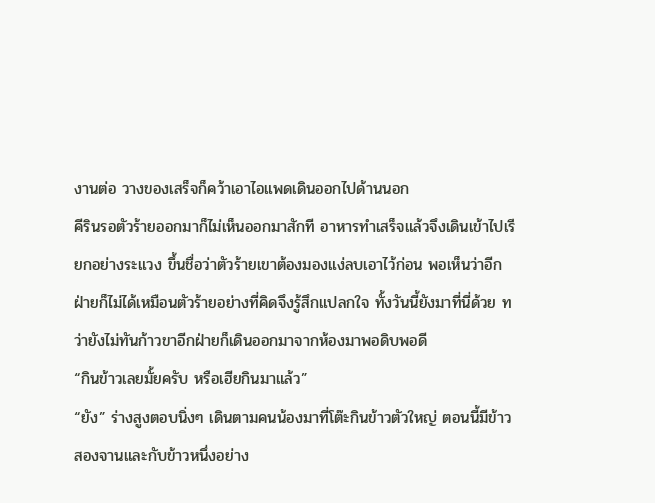งานต่อ วางของเสร็จก็คว้าเอาไอแพดเดินออกไปด้านนอก
คีรินรอตัวร้ายออกมาก็ไม่เห็นออกมาสักที อาหารทำเสร็จแล้วจึงเดินเข้าไปเรียกอย่างระแวง ขึ้นชื่อว่าตัวร้ายเขาต้องมองแง่ลบเอาไว้ก่อน พอเห็นว่าอีกฝ่ายก็ไม่ได้เหมือนตัวร้ายอย่างที่คิดจึงรู้สึกแปลกใจ ทั้งวันนี้ยังมาที่นี่ด้วย ทว่ายังไม่ทันก้าวขาอีกฝ่ายก็เดินออกมาจากห้องมาพอดิบพอดี
“กินข้าวเลยมั้ยครับ หรือเฮียกินมาแล้ว”
“ยัง” ร่างสูงตอบนิ่งๆ เดินตามคนน้องมาที่โต๊ะกินข้าวตัวใหญ่ ตอนนี้มีข้าวสองจานและกับข้าวหนึ่งอย่าง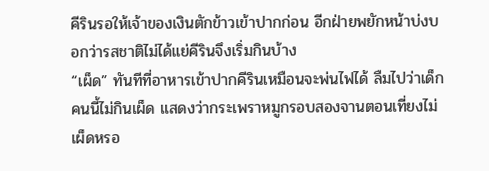คีรินรอให้เจ้าของเงินตักข้าวเข้าปากก่อน อีกฝ่ายพยักหน้าบ่งบอกว่ารสชาติไม่ได้แย่คีรินจึงเริ่มกินบ้าง
“เผ็ด” ทันทีที่อาหารเข้าปากคีรินเหมือนจะพ่นไฟได้ ลืมไปว่าเด็กคนนี้ไม่กินเผ็ด แสดงว่ากระเพราหมูกรอบสองจานตอนเที่ยงไม่เผ็ดหรอ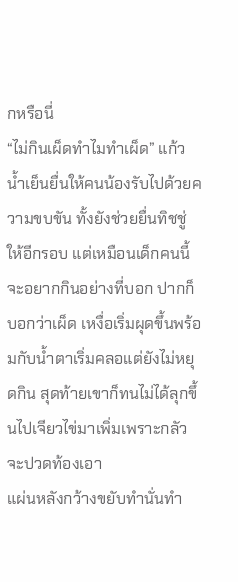กหรือนี่
“ไม่กินเผ็ดทำไมทำเผ็ด” แก้วน้ำเย็นยื่นให้คนน้องรับไปด้วยความขบขัน ทั้งยังช่วยยื่นทิชชู่ให้อีกรอบ แต่เหมือนเด็กคนนี้จะอยากกินอย่างที่บอก ปากก็บอกว่าเผ็ด เหงื่อเริ่มผุดขึ้นพร้อมกับน้ำตาเริ่มคลอแต่ยังไม่หยุดกิน สุดท้ายเขาก็ทนไม่ได้ลุกขึ้นไปเจียวไข่มาเพิ่มเพราะกลัวจะปวดท้องเอา
แผ่นหลังกว้างขยับทำนั่นทำ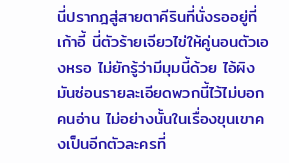นี่ปรากฎสู่สายตาคีรินที่นั่งรออยู่ที่เก้าอี้ นี่ตัวร้ายเจียวไข่ให้คู่นอนตัวเองหรอ ไม่ยักรู้ว่ามีมุมนี้ด้วย ไอ้ผิงมันซ่อนรายละเอียดพวกนี้ไว้ไม่บอกคนอ่าน ไม่อย่างนั้นในเรื่องขุนเขาคงเป็นอีกตัวละครที่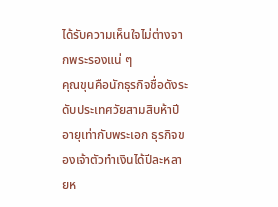ได้รับความเห็นใจไม่ต่างจากพระรองแน่ ๆ
คุณขุนคือนักธุรกิจชื่อดังระดับประเทศวัยสามสิบห้าปีอายุเท่ากับพระเอก ธุรกิจของเจ้าตัวทำเงินได้ปีละหลายห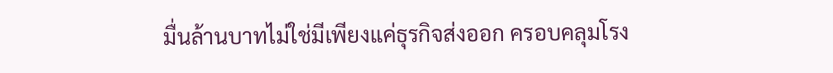มื่นล้านบาทไม่ใช่มีเพียงแค่ธุรกิจส่งออก ครอบคลุมโรง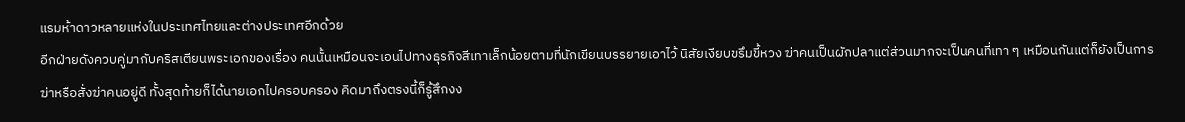แรมห้าดาวหลายแห่งในประเทศไทยและต่างประเทศอีกด้วย
อีกฝ่ายดังควบคู่มากับคริสเตียนพระเอกของเรื่อง คนนั้นเหมือนจะเอนไปทางธุรกิจสีเทาเล็กน้อยตามที่นักเขียนบรรยายเอาไว้ นิสัยเงียบขรึมขี้หวง ฆ่าคนเป็นผักปลาแต่ส่วนมากจะเป็นคนที่เทา ๆ เหมือนกันแต่ก็ยังเป็นการฆ่าหรือสั่งฆ่าคนอยู่ดี ทั้งสุดท้ายก็ได้นายเอกไปครอบครอง คิดมาถึงตรงนี้ก็รู้สึกงง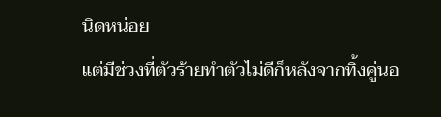นิดหน่อย
แต่มีช่วงที่ตัวร้ายทำตัวไม่ดีก็หลังจากทิ้งคู่นอ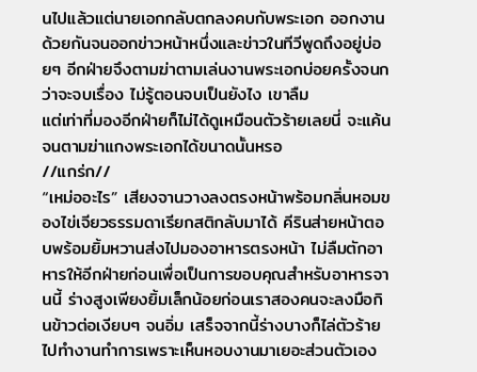นไปแล้วแต่นายเอกกลับตกลงคบกับพระเอก ออกงานด้วยกันจนออกข่าวหน้าหนึ่งและข่าวในทีวีพูดถึงอยู่บ่อยๆ อีกฝ่ายจึงตามฆ่าตามเล่นงานพระเอกบ่อยครั้งจนกว่าจะจบเรื่อง ไม่รู้ตอนจบเป็นยังไง เขาลืม
แต่เท่าที่มองอีกฝ่ายก็ไม่ได้ดูเหมือนตัวร้ายเลยนี่ จะแค้นจนตามฆ่าแกงพระเอกได้ขนาดนั้นหรอ
//แกร่ก//
“เหม่ออะไร” เสียงจานวางลงตรงหน้าพร้อมกลิ่นหอมของไข่เจียวธรรมดาเรียกสติกลับมาได้ คีรินส่ายหน้าตอบพร้อมยิ้มหวานส่งไปมองอาหารตรงหน้า ไม่ลืมตักอาหารให้อีกฝ่ายก่อนเพื่อเป็นการขอบคุณสำหรับอาหารจานนี้ ร่างสูงเพียงยิ้มเล็กน้อยก่อนเราสองคนจะลงมือกินข้าวต่อเงียบๆ จนอิ่ม เสร็จจากนี้ร่างบางก็ไล่ตัวร้ายไปทำงานทำการเพราะเห็นหอบงานมาเยอะส่วนตัวเอง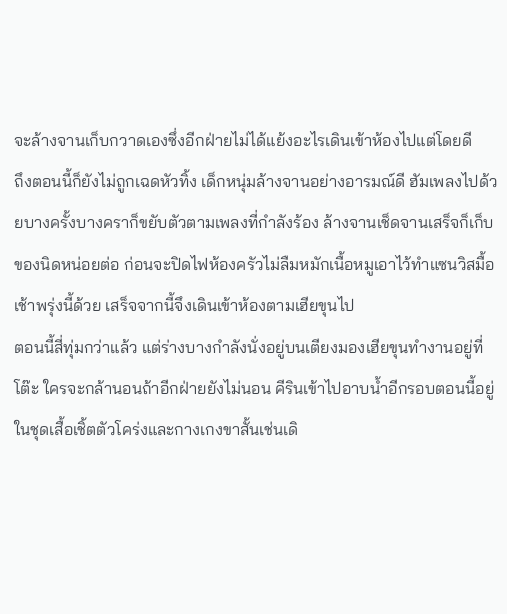จะล้างจานเก็บกวาดเองซึ่งอีกฝ่ายไม่ได้แย้งอะไรเดินเข้าห้องไปแต่โดยดี
ถึงตอนนี้ก็ยังไม่ถูกเฉดหัวทิ้ง เด็กหนุ่มล้างจานอย่างอารมณ์ดี ฮัมเพลงไปด้วยบางครั้งบางคราก็ขยับตัวตามเพลงที่กำลังร้อง ล้างจานเช็ดจานเสร็จก็เก็บของนิดหน่อยต่อ ก่อนจะปิดไฟห้องครัวไม่ลืมหมักเนื้อหมูเอาไว้ทำแซนวิสมื้อเช้าพรุ่งนี้ด้วย เสร็จจากนี้จึงเดินเข้าห้องตามเฮียขุนไป
ตอนนี้สี่ทุ่มกว่าแล้ว แต่ร่างบางกำลังนั่งอยู่บนเตียงมองเฮียขุนทำงานอยู่ที่โต๊ะ ใครจะกล้านอนถ้าอีกฝ่ายยังไม่นอน คีรินเข้าไปอาบน้ำอีกรอบตอนนี้อยู่ในชุดเสื้อเชิ้ตตัวโคร่งและกางเกงขาสั้นเช่นเดิ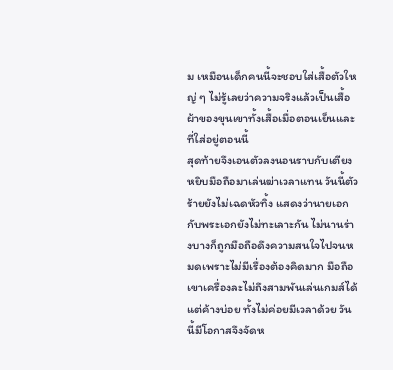ม เหมือนเด็กคนนี้จะชอบใส่เสื้อตัวใหญ่ ๆ ไม่รู้เลยว่าความจริงแล้วเป็นเสื้อผ้าของขุนเขาทั้งเสื้อเมื่อตอนเย็นและที่ใส่อยู่ตอนนี้
สุดท้ายจึงเอนตัวลงนอนราบกับเตียงหยิบมือถือมาเล่นฆ่าเวลาแทน วันนี้ตัวร้ายยังไม่เฉดหัวทิ้ง แสดงว่านายเอกกับพระเอกยังไม่ทะเลาะกัน ไม่นานร่างบางก็ถูกมือถือดึงความสนใจไปจนหมดเพราะไม่มีเรื่องต้องคิดมาก มือถือเขาเครื่องละไม่ถึงสามพันเล่นเกมส์ได้แต่ค้างบ่อย ทั้งไม่ค่อยมีเวลาด้วย วันนี้มีโอกาสจึงจัดห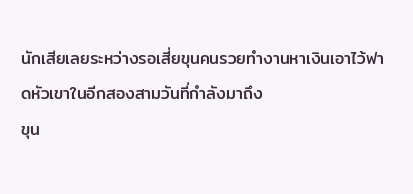นักเสียเลยระหว่างรอเสี่ยขุนคนรวยทำงานหาเงินเอาไว้ฟาดหัวเขาในอีกสองสามวันที่กำลังมาถึง
ขุน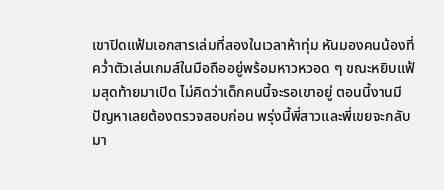เขาปิดแฟ้มเอกสารเล่มที่สองในเวลาห้าทุ่ม หันมองคนน้องที่คว่ำตัวเล่นเกมส์ในมือถืออยู่พร้อมหาวหวอด ๆ ขณะหยิบแฟ้มสุดท้ายมาเปิด ไม่คิดว่าเด็กคนนี้จะรอเขาอยู่ ตอนนี้งานมีปัญหาเลยต้องตรวจสอบก่อน พรุ่งนี้พี่สาวและพี่เขยจะกลับมา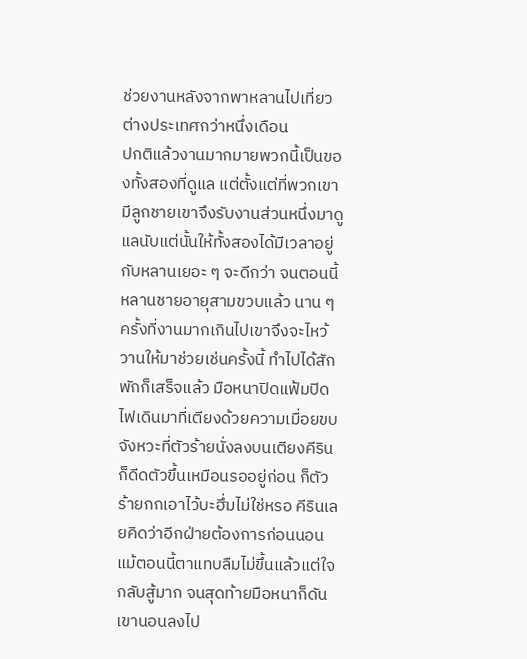ช่วยงานหลังจากพาหลานไปเที่ยวต่างประเทศกว่าหนึ่งเดือน
ปกติแล้วงานมากมายพวกนี้เป็นของทั้งสองที่ดูแล แต่ตั้งแต่ที่พวกเขามีลูกชายเขาจึงรับงานส่วนหนึ่งมาดูแลนับแต่นั้นให้ทั้งสองได้มีเวลาอยู่กับหลานเยอะ ๆ จะดีกว่า จนตอนนี้หลานชายอายุสามขวบแล้ว นาน ๆ ครั้งที่งานมากเกินไปเขาจึงจะไหว้วานให้มาช่วยเช่นครั้งนี้ ทำไปได้สักพักก็เสร็จแล้ว มือหนาปิดแฟ้มปิดไฟเดินมาที่เตียงด้วยความเมื่อยขบ
จังหวะที่ตัวร้ายนั่งลงบนเตียงคีรินก็ดีดตัวขึ้นเหมือนรออยู่ก่อน ก็ตัวร้ายกกเอาไว้บะฮึ่มไม่ใช่หรอ คีรินเลยคิดว่าอีกฝ่ายต้องการก่อนนอน แม้ตอนนี้ตาแทบลืมไม่ขึ้นแล้วแต่ใจกลับสู้มาก จนสุดท้ายมือหนาก็ดันเขานอนลงไป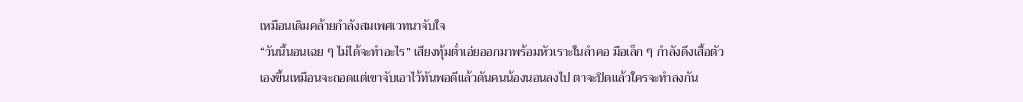เหมือนเดิมคล้ายกำลังสมเพศเวทนาจับใจ
“วันนี้นอนเฉย ๆ ไม่ได้จะทำอะไร” เสียงทุ้มต่ำเอ่ยออกมาพร้อมหัวเราะในลำคอ มือเล็ก ๆ กำลังดึงเสื้อตัวเองขึ้นเหมือนจะถอดแต่เขาจับเอาไว้ทันพอดีแล้วดันคนน้องนอนลงไป ตาจะปิดแล้วใครจะทำลงกัน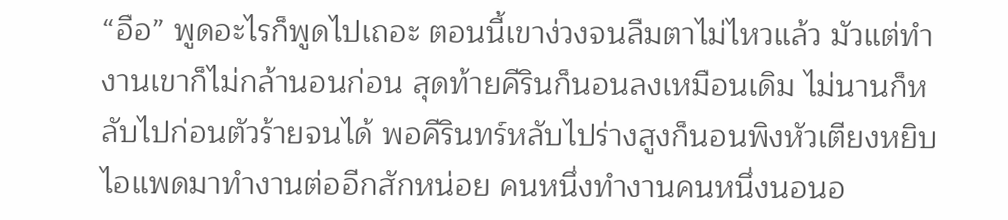“อือ” พูดอะไรก็พูดไปเถอะ ตอนนี้เขาง่วงจนลืมตาไม่ไหวแล้ว มัวแต่ทำงานเขาก็ไม่กล้านอนก่อน สุดท้ายคีรินก็นอนลงเหมือนเดิม ไม่นานก็หลับไปก่อนตัวร้ายจนได้ พอคีรินทร์หลับไปร่างสูงก็นอนพิงหัวเตียงหยิบไอแพดมาทำงานต่ออีกสักหน่อย คนหนึ่งทำงานคนหนึ่งนอนอ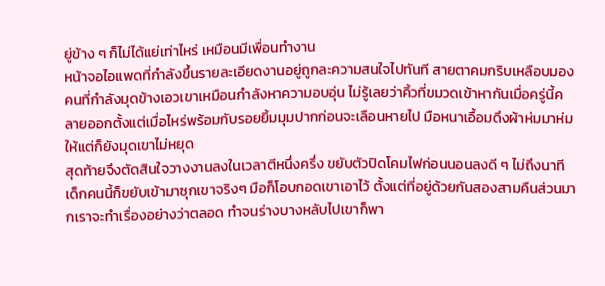ยู่ข้าง ๆ ก็ไม่ได้แย่เท่าไหร่ เหมือนมีเพื่อนทำงาน
หน้าจอไอแพดที่กำลังขึ้นรายละเอียดงานอยู่ถูกละความสนใจไปทันที สายตาคมกริบเหลือบมองคนที่กำลังมุดข้างเอวเขาเหมือนกำลังหาความอบอุ่น ไม่รู้เลยว่าคิ้วที่ขมวดเข้าหากันเมื่อครู่นี้คลายออกตั้งแต่เมื่อไหร่พร้อมกับรอยยิ้มมุมปากก่อนจะเลือนหายไป มือหนาเอื้อมดึงผ้าห่มมาห่มให้แต่ก็ยังมุดเขาไม่หยุด
สุดท้ายจึงตัดสินใจวางงานลงในเวลาตีหนึ่งครึ่ง ขยับตัวปิดโคมไฟก่อนนอนลงดี ๆ ไม่ถึงนาทีเด็กคนนี้ก็ขยับเข้ามาซุกเขาจริงๆ มือก็โอบกอดเขาเอาไว้ ตั้งแต่ที่อยู่ด้วยกันสองสามคืนส่วนมากเราจะทำเรื่องอย่างว่าตลอด ทำจนร่างบางหลับไปเขาก็พา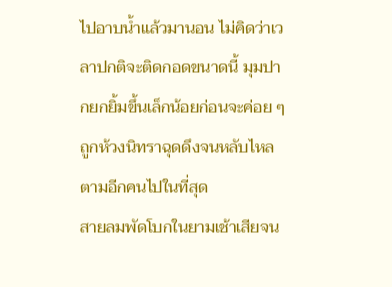ไปอาบน้ำแล้วมานอน ไม่คิดว่าเวลาปกติจะติดกอดขนาดนี้ มุมปากยกยิ้มขึ้นเล็กน้อยก่อนจะค่อย ๆ ถูกห้วงนิทราฉุดดึงจนหลับไหลตามอีกคนไปในที่สุด
สายลมพัดโบกในยามเช้าเสียจน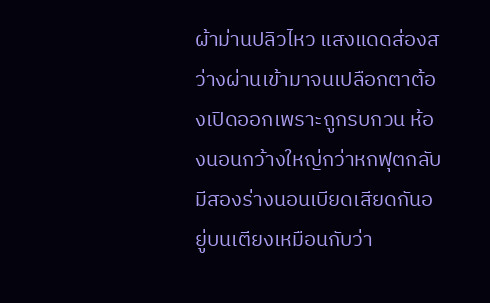ผ้าม่านปลิวไหว แสงแดดส่องสว่างผ่านเข้ามาจนเปลือกตาต้องเปิดออกเพราะถูกรบกวน ห้องนอนกว้างใหญ่กว่าหกฟุตกลับมีสองร่างนอนเบียดเสียดกันอยู่บนเตียงเหมือนกับว่า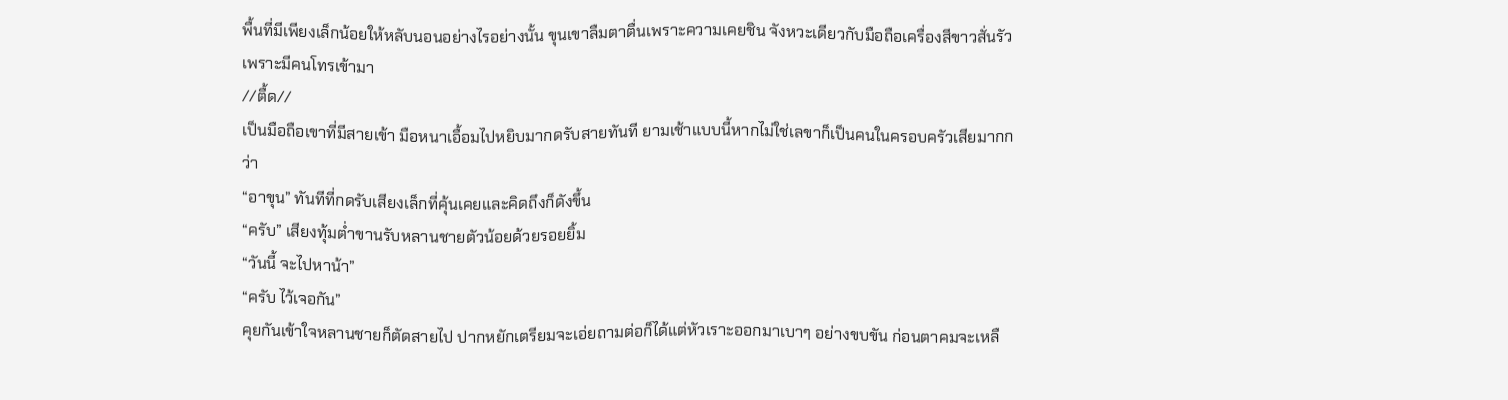พื้นที่มีเพียงเล็กน้อยให้หลับนอนอย่างไรอย่างนั้น ขุนเขาลืมตาตื่นเพราะความเคยชิน จังหวะเดียวกับมือถือเครื่องสีขาวสั่นรัวเพราะมีคนโทรเข้ามา
//ตื้ด//
เป็นมือถือเขาที่มีสายเข้า มือหนาเอื้อมไปหยิบมากดรับสายทันที ยามเช้าแบบนี้หากไม่ใช่เลขาก็เป็นคนในครอบครัวเสียมากกว่า
“อาขุน” ทันทีที่กดรับเสียงเล็กที่คุ้นเคยและคิดถึงก็ดังขึ้น
“ครับ” เสียงทุ้มต่ำขานรับหลานชายตัวน้อยด้วยรอยยิ้ม
“วันนี้ จะไปหาน้า”
“ครับ ไว้เจอกัน”
คุยกันเข้าใจหลานชายก็ตัดสายไป ปากหยักเตรียมจะเอ่ยถามต่อก็ได้แต่หัวเราะออกมาเบาๆ อย่างขบขัน ก่อนตาคมจะเหลื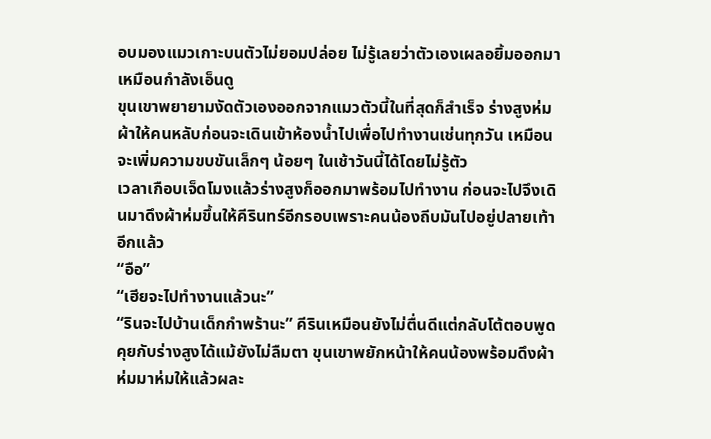อบมองแมวเกาะบนตัวไม่ยอมปล่อย ไม่รู้เลยว่าตัวเองเผลอยิ้มออกมาเหมือนกำลังเอ็นดู
ขุนเขาพยายามงัดตัวเองออกจากแมวตัวนี้ในที่สุดก็สำเร็จ ร่างสูงห่มผ้าให้คนหลับก่อนจะเดินเข้าห้องน้ำไปเพื่อไปทำงานเช่นทุกวัน เหมือนจะเพิ่มความขบขันเล็กๆ น้อยๆ ในเช้าวันนี้ได้โดยไม่รู้ตัว
เวลาเกือบเจ็ดโมงแล้วร่างสูงก็ออกมาพร้อมไปทำงาน ก่อนจะไปจึงเดินมาดึงผ้าห่มขึ้นให้คีรินทร์อีกรอบเพราะคนน้องถีบมันไปอยู่ปลายเท้าอีกแล้ว
“อือ”
“เฮียจะไปทำงานแล้วนะ”
“รินจะไปบ้านเด็กกำพร้านะ” คีรินเหมือนยังไม่ตื่นดีแต่กลับโต้ตอบพูดคุยกับร่างสูงได้แม้ยังไม่ลืมตา ขุนเขาพยักหน้าให้คนน้องพร้อมดึงผ้าห่มมาห่มให้แล้วผละ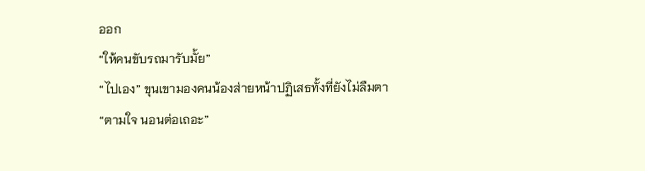ออก
“ให้คนขับรถมารับมั้ย”
“ไปเอง” ขุนเขามองคนน้องส่ายหน้าปฏิเสธทั้งที่ยังไม่ลืมตา
“ตามใจ นอนต่อเถอะ”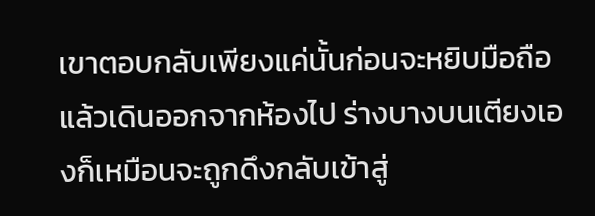เขาตอบกลับเพียงแค่นั้นก่อนจะหยิบมือถือแล้วเดินออกจากห้องไป ร่างบางบนเตียงเองก็เหมือนจะถูกดึงกลับเข้าสู่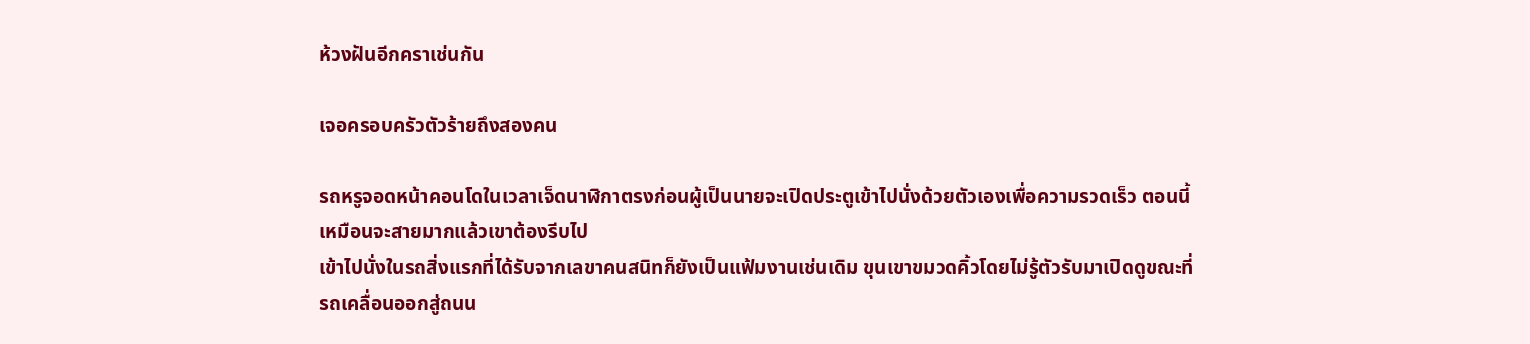ห้วงฝันอีกคราเช่นกัน

เจอครอบครัวตัวร้ายถึงสองคน

รถหรูจอดหน้าคอนโดในเวลาเจ็ดนาฬิกาตรงก่อนผู้เป็นนายจะเปิดประตูเข้าไปนั่งด้วยตัวเองเพื่อความรวดเร็ว ตอนนี้เหมือนจะสายมากแล้วเขาต้องรีบไป
เข้าไปนั่งในรถสิ่งแรกที่ได้รับจากเลขาคนสนิทก็ยังเป็นแฟ้มงานเช่นเดิม ขุนเขาขมวดคิ้วโดยไม่รู้ตัวรับมาเปิดดูขณะที่รถเคลื่อนออกสู่ถนน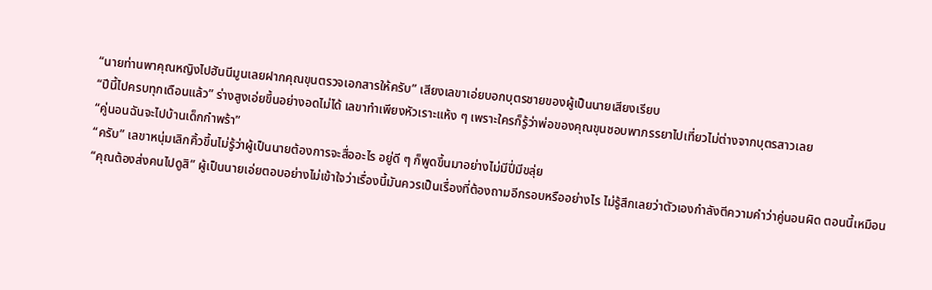“นายท่านพาคุณหญิงไปฮันนีมูนเลยฝากคุณขุนตรวจเอกสารให้ครับ” เสียงเลขาเอ่ยบอกบุตรชายของผู้เป็นนายเสียงเรียบ
“ปีนี้ไปครบทุกเดือนแล้ว” ร่างสูงเอ่ยขึ้นอย่างอดไม่ได้ เลขาทำเพียงหัวเราะแห้ง ๆ เพราะใครก็รู้ว่าพ่อของคุณขุนชอบพาภรรยาไปเที่ยวไม่ต่างจากบุตรสาวเลย
“คู่นอนฉันจะไปบ้านเด็กกำพร้า”
“ครับ” เลขาหนุ่มเลิกคิ้วขึ้นไม่รู้ว่าผู้เป็นนายต้องการจะสื่ออะไร อยู่ดี ๆ ก็พูดขึ้นมาอย่างไม่มีปี่มีขลุ่ย
“คุณต้องส่งคนไปดูสิ” ผู้เป็นนายเอ่ยตอบอย่างไม่เข้าใจว่าเรื่องนี้มันควรเป็นเรื่องที่ต้องถามอีกรอบหรืออย่างไร ไม่รู้สึกเลยว่าตัวเองกำลังตีความคำว่าคู่นอนผิด ตอนนี้เหมือน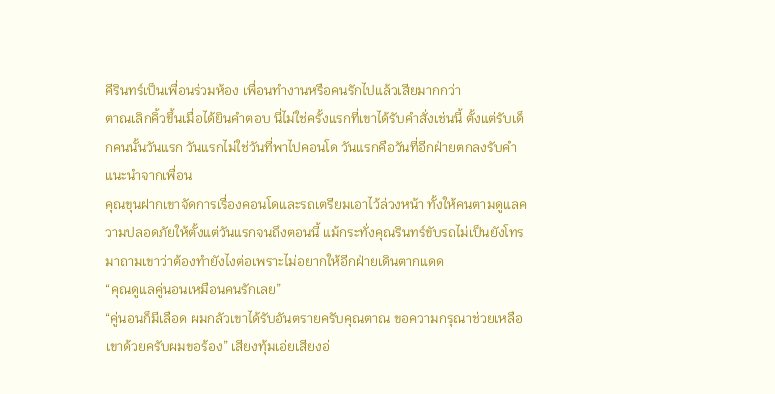คีรินทร์เป็นเพื่อนร่วมห้อง เพื่อนทำงานหรือคนรักไปแล้วเสียมากกว่า
ตาณเลิกคิ้วขึ้นเมื่อได้ยินคำตอบ นี่ไม่ใช่ครั้งแรกที่เขาได้รับคำสั่งเช่นนี้ ตั้งแต่รับเด็กคนนั้นวันแรก วันแรกไม่ใช่วันที่พาไปคอนโด วันแรกคือวันที่อีกฝ่ายตกลงรับคำแนะนำจากเพื่อน
คุณขุนฝากเขาจัดการเรื่องคอนโดและรถเตรียมเอาไว้ล่วงหน้า ทั้งให้คนตามดูแลความปลอดภัยให้ตั้งแต่วันแรกจนถึงตอนนี้ แม้กระทั่งคุณรินทร์ขับรถไม่เป็นยังโทรมาถามเขาว่าต้องทำยังไงต่อเพราะไม่อยากให้อีกฝ่ายเดินตากแดด
“คุณดูแลคู่นอนเหมือนคนรักเลย”
“คู่นอนก็มีเลือด ผมกลัวเขาได้รับอันตรายครับคุณตาณ ขอความกรุณาช่วยเหลือเขาด้วยครับผมขอร้อง” เสียงทุ้มเอ่ยเสียงอ่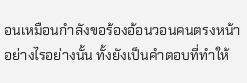อนเหมือนกำลังขอร้องอ้อนวอนคนตรงหน้าอย่างไรอย่างนั้น ทั้งยังเป็นคำตอบที่ทำให้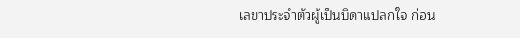เลขาประจำตัวผู้เป็นบิดาแปลกใจ ก่อน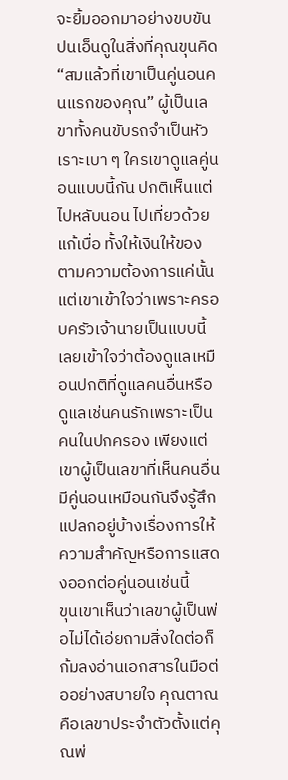จะยิ้มออกมาอย่างขบขันปนเอ็นดูในสิ่งที่คุณขุนคิด
“สมแล้วที่เขาเป็นคู่นอนคนแรกของคุณ” ผู้เป็นเลขาทั้งคนขับรถจำเป็นหัวเราะเบา ๆ ใครเขาดูแลคู่นอนแบบนี้กัน ปกติเห็นแต่ไปหลับนอน ไปเที่ยวด้วยแก้เบื่อ ทั้งให้เงินให้ของตามความต้องการแค่นั้น
แต่เขาเข้าใจว่าเพราะครอบครัวเจ้านายเป็นแบบนี้ เลยเข้าใจว่าต้องดูแลเหมือนปกติที่ดูแลคนอื่นหรือดูแลเช่นคนรักเพราะเป็นคนในปกครอง เพียงแต่เขาผู้เป็นเลขาที่เห็นคนอื่นมีคู่นอนเหมือนกันจึงรู้สึกแปลกอยู่บ้างเรื่องการให้ความสำคัญหรือการแสดงออกต่อคู่นอนเช่นนี้
ขุนเขาเห็นว่าเลขาผู้เป็นพ่อไม่ได้เอ่ยถามสิ่งใดต่อก็ก้มลงอ่านเอกสารในมือต่ออย่างสบายใจ คุณตาณคือเลขาประจำตัวตั้งแต่คุณพ่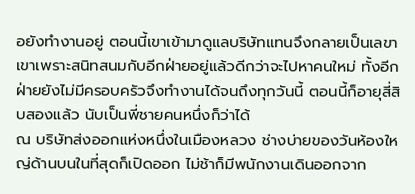อยังทำงานอยู่ ตอนนี้เขาเข้ามาดูแลบริษัทแทนจึงกลายเป็นเลขาเขาเพราะสนิทสนมกับอีกฝ่ายอยู่แล้วดีกว่าจะไปหาคนใหม่ ทั้งอีกฝ่ายยังไม่มีครอบครัวจึงทำงานได้จนถึงทุกวันนี้ ตอนนี้ก็อายุสี่สิบสองแล้ว นับเป็นพี่ชายคนหนึ่งก็ว่าได้
ณ บริษัทส่งออกแห่งหนึ่งในเมืองหลวง ช่างบ่ายของวันห้องใหญ่ด้านบนในที่สุดก็เปิดออก ไม่ช้าก็มีพนักงานเดินออกจาก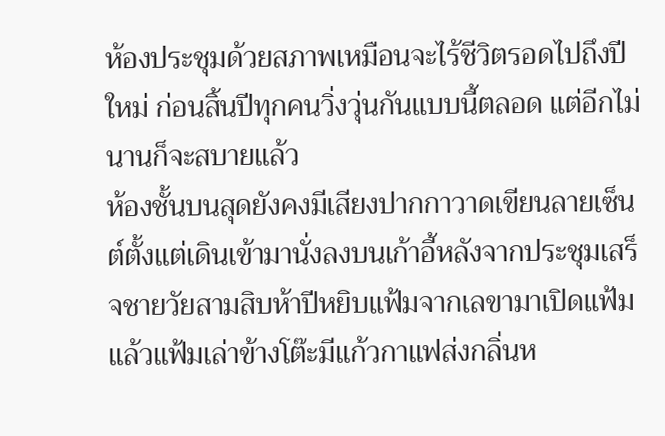ห้องประชุมด้วยสภาพเหมือนจะไร้ชีวิตรอดไปถึงปีใหม่ ก่อนสิ้นปีทุกคนวิ่งวุ่นกันแบบนี้ตลอด แต่อีกไม่นานก็จะสบายแล้ว
ห้องชั้นบนสุดยังคงมีเสียงปากกาวาดเขียนลายเซ็นต์ตั้งแต่เดินเข้ามานั่งลงบนเก้าอี้หลังจากประชุมเสร็จชายวัยสามสิบห้าปีหยิบแฟ้มจากเลขามาเปิดแฟ้มแล้วแฟ้มเล่าข้างโต๊ะมีแก้วกาแฟส่งกลิ่นห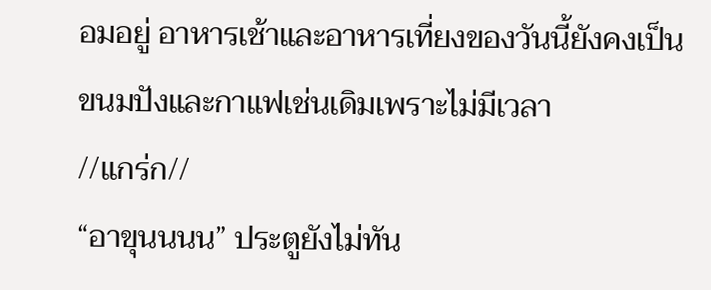อมอยู่ อาหารเช้าและอาหารเที่ยงของวันนี้ยังคงเป็นขนมปังและกาแฟเช่นเดิมเพราะไม่มีเวลา
//แกร่ก//
“อาขุนนนน” ประตูยังไม่ทัน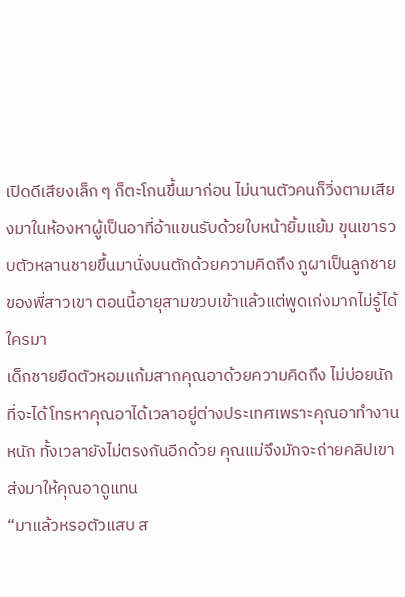เปิดดีเสียงเล็ก ๆ ก็ตะโกนขึ้นมาก่อน ไม่นานตัวคนก็วิ่งตามเสียงมาในห้องหาผู้เป็นอาที่อ้าแขนรับด้วยใบหน้ายิ้มแย้ม ขุนเขารวบตัวหลานชายขึ้นมานั่งบนตักด้วยความคิดถึง ภูผาเป็นลูกชายของพี่สาวเขา ตอนนี้อายุสามขวบเข้าแล้วแต่พูดเก่งมากไม่รู้ได้ใครมา
เด็กชายยืดตัวหอมแก้มสากคุณอาด้วยความคิดถึง ไม่บ่อยนักที่จะได้โทรหาคุณอาได้เวลาอยู่ต่างประเทศเพราะคุณอาทำงานหนัก ทั้งเวลายังไม่ตรงกันอีกด้วย คุณแม่จึงมักจะถ่ายคลิปเขาส่งมาให้คุณอาดูแทน
“มาแล้วหรอตัวแสบ ส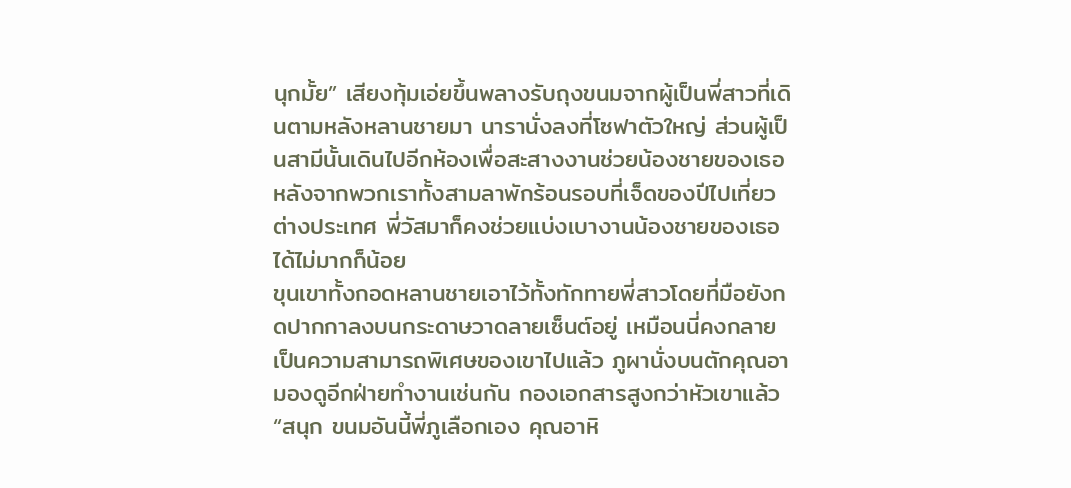นุกมั้ย” เสียงทุ้มเอ่ยขึ้นพลางรับถุงขนมจากผู้เป็นพี่สาวที่เดินตามหลังหลานชายมา นารานั่งลงที่โซฟาตัวใหญ่ ส่วนผู้เป็นสามีนั้นเดินไปอีกห้องเพื่อสะสางงานช่วยน้องชายของเธอหลังจากพวกเราทั้งสามลาพักร้อนรอบที่เจ็ดของปีไปเที่ยวต่างประเทศ พี่วัสมาก็คงช่วยแบ่งเบางานน้องชายของเธอได้ไม่มากก็น้อย
ขุนเขาทั้งกอดหลานชายเอาไว้ทั้งทักทายพี่สาวโดยที่มือยังกดปากกาลงบนกระดาษวาดลายเซ็นต์อยู่ เหมือนนี่คงกลายเป็นความสามารถพิเศษของเขาไปแล้ว ภูผานั่งบนตักคุณอามองดูอีกฝ่ายทำงานเช่นกัน กองเอกสารสูงกว่าหัวเขาแล้ว
“สนุก ขนมอันนี้พี่ภูเลือกเอง คุณอาหิ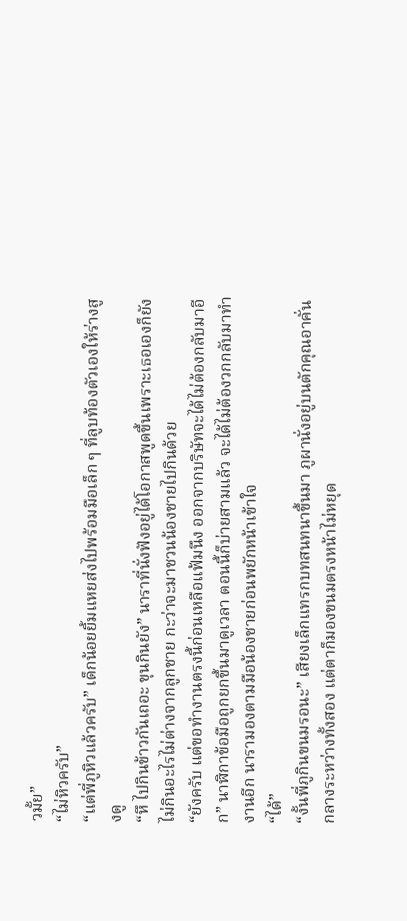วมั้ย”
“ไม่หิวครับ”
“แต่พี่ภูหิวแล้วครับ” เด็กน้อยยิ้มแหยส่งไปพร้อมมือเล็ก ๆ ที่ลูบท้องตัวเองให้ร่างสูงดู
“หึ ไปกินข้าวกันเถอะ ขุนกินยัง” นาราที่นั่งฟังอยู่ได้โอกาสพูดขึ้นเพราะเธอเองก็ยังไม่กินอะไรไม่ต่างจากลูกชาย กะว่าจะมาชวนน้องชายไปกินด้วย
“ยังครับ แต่ขอทำงานตรงนี้ก่อนเหลือแฟ้มนึง ออกจากบริษัทจะได้ไม่ต้องกลับมาอีก” นาฬิกาข้อมือถูกยกขึ้นมาดูเวลา ตอนนี้ก็บ่ายสามแล้ว จะได้ไม่ต้องวกกลับมาทำงานอีก นารามองตามมือน้องชายก่อนพยักหน้าเข้าใจ
“ได้”
“งั้นพี่ภูกินขนมรอนะ” เสียงเล็กแทรกบทสนทนาขึ้นมา ภูผานั่งอยู่บนตักคุณอาคั่นกลางระหว่างทั้งสอง แต่ตาก็มองขนมตรงหน้าไม่หยุด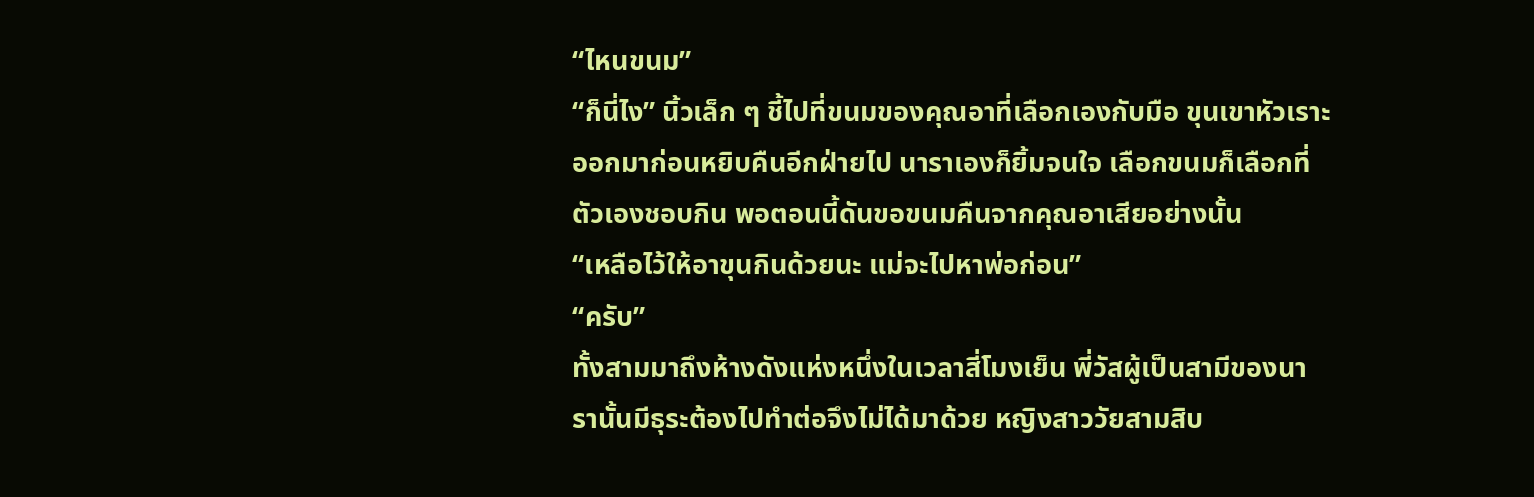“ไหนขนม”
“ก็นี่ไง” นิ้วเล็ก ๆ ชี้ไปที่ขนมของคุณอาที่เลือกเองกับมือ ขุนเขาหัวเราะออกมาก่อนหยิบคืนอีกฝ่ายไป นาราเองก็ยิ้มจนใจ เลือกขนมก็เลือกที่ตัวเองชอบกิน พอตอนนี้ดันขอขนมคืนจากคุณอาเสียอย่างนั้น
“เหลือไว้ให้อาขุนกินด้วยนะ แม่จะไปหาพ่อก่อน”
“ครับ”
ทั้งสามมาถึงห้างดังแห่งหนึ่งในเวลาสี่โมงเย็น พี่วัสผู้เป็นสามีของนารานั้นมีธุระต้องไปทำต่อจึงไม่ได้มาด้วย หญิงสาววัยสามสิบ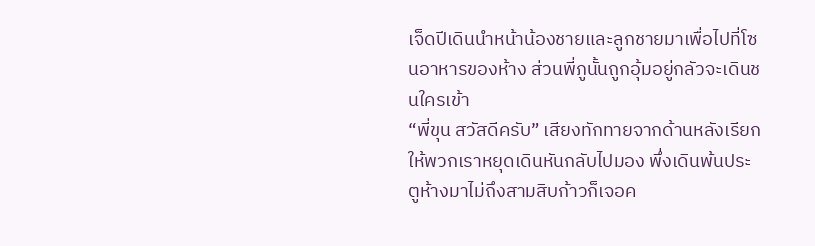เจ็ดปีเดินนำหน้าน้องชายและลูกชายมาเพื่อไปที่โซนอาหารของห้าง ส่วนพี่ภูนั้นถูกอุ้มอยู่กลัวจะเดินชนใครเข้า
“พี่ขุน สวัสดีครับ” เสียงทักทายจากด้านหลังเรียกให้พวกเราหยุดเดินหันกลับไปมอง พึ่งเดินพ้นประตูห้างมาไม่ถึงสามสิบก้าวก็เจอค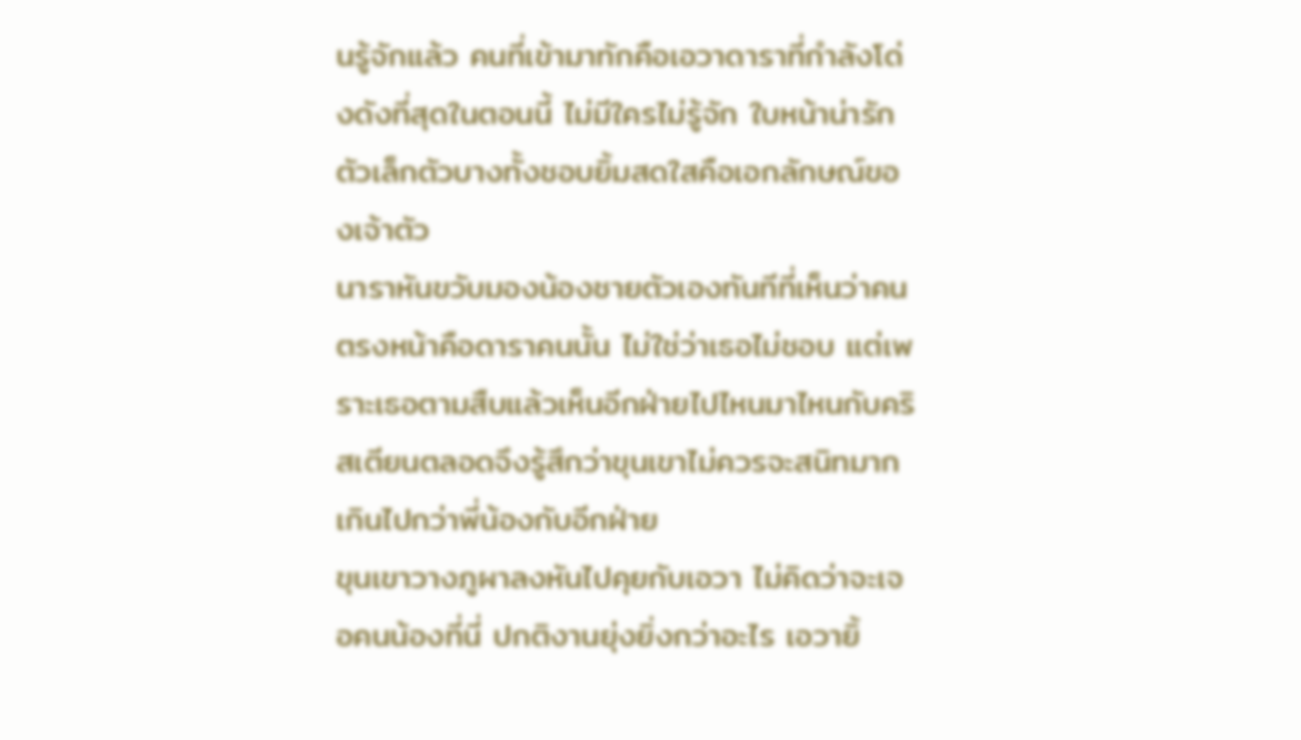นรู้จักแล้ว คนที่เข้ามาทักคือเอวาดาราที่กำลังโด่งดังที่สุดในตอนนี้ ไม่มีใครไม่รู้จัก ใบหน้าน่ารัก ตัวเล็กตัวบางทั้งชอบยิ้มสดใสคือเอกลักษณ์ของเจ้าตัว
นาราหันขวับมองน้องชายตัวเองทันทีที่เห็นว่าคนตรงหน้าคือดาราคนนั้น ไม่ใช่ว่าเธอไม่ชอบ แต่เพราะเธอตามสืบแล้วเห็นอีกฝ่ายไปไหนมาไหนกับคริสเตียนตลอดจึงรู้สึกว่าขุนเขาไม่ควรจะสนิทมากเกินไปกว่าพี่น้องกับอีกฝ่าย
ขุนเขาวางภูผาลงหันไปคุยกับเอวา ไม่คิดว่าจะเจอคนน้องที่นี่ ปกติงานยุ่งยิ่งกว่าอะไร เอวายิ้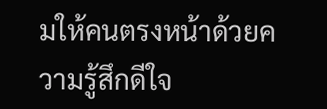มให้คนตรงหน้าด้วยความรู้สึกดีใจ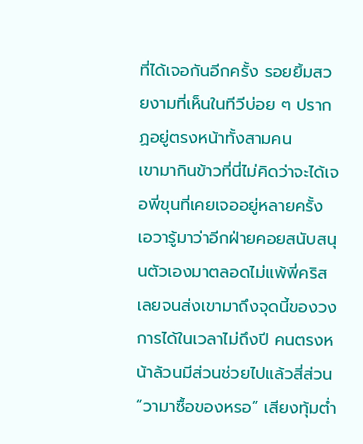ที่ได้เจอกันอีกครั้ง รอยยิ้มสวยงามที่เห็นในทีวีบ่อย ๆ ปรากฏอยู่ตรงหน้าทั้งสามคน
เขามากินข้าวที่นี่ไม่คิดว่าจะได้เจอพี่ขุนที่เคยเจออยู่หลายครั้ง เอวารู้มาว่าอีกฝ่ายคอยสนับสนุนตัวเองมาตลอดไม่แพ้พี่คริสเลยจนส่งเขามาถึงจุดนี้ของวงการได้ในเวลาไม่ถึงปี คนตรงหน้าล้วนมีส่วนช่วยไปแล้วสี่ส่วน
“วามาซื้อของหรอ” เสียงทุ้มต่ำ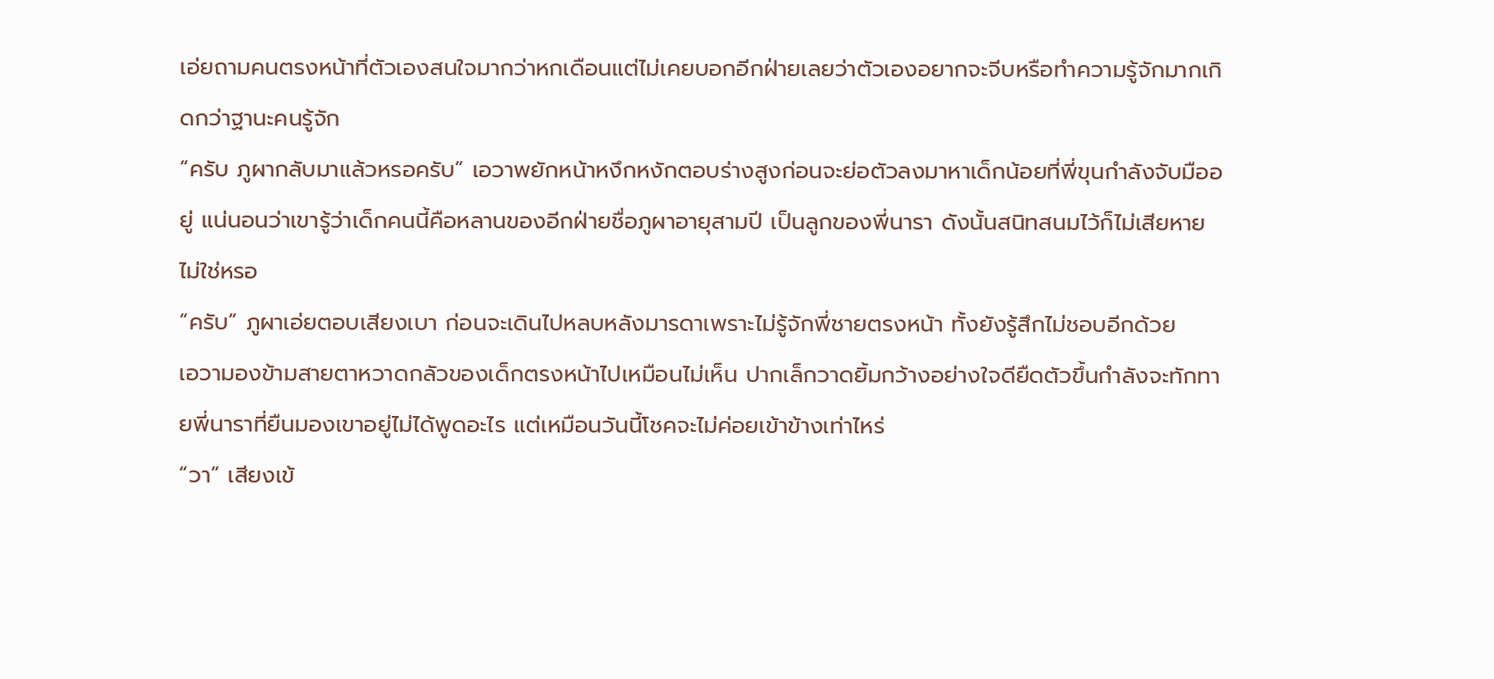เอ่ยถามคนตรงหน้าที่ตัวเองสนใจมากว่าหกเดือนแต่ไม่เคยบอกอีกฝ่ายเลยว่าตัวเองอยากจะจีบหรือทำความรู้จักมากเกิดกว่าฐานะคนรู้จัก
“ครับ ภูผากลับมาแล้วหรอครับ” เอวาพยักหน้าหงึกหงักตอบร่างสูงก่อนจะย่อตัวลงมาหาเด็กน้อยที่พี่ขุนกำลังจับมืออยู่ แน่นอนว่าเขารู้ว่าเด็กคนนี้คือหลานของอีกฝ่ายชื่อภูผาอายุสามปี เป็นลูกของพี่นารา ดังนั้นสนิทสนมไว้ก็ไม่เสียหายไม่ใช่หรอ
“ครับ” ภูผาเอ่ยตอบเสียงเบา ก่อนจะเดินไปหลบหลังมารดาเพราะไม่รู้จักพี่ชายตรงหน้า ทั้งยังรู้สึกไม่ชอบอีกด้วย
เอวามองข้ามสายตาหวาดกลัวของเด็กตรงหน้าไปเหมือนไม่เห็น ปากเล็กวาดยิ้มกว้างอย่างใจดียืดตัวขึ้นกำลังจะทักทายพี่นาราที่ยืนมองเขาอยู่ไม่ได้พูดอะไร แต่เหมือนวันนี้โชคจะไม่ค่อยเข้าข้างเท่าไหร่
“วา” เสียงเข้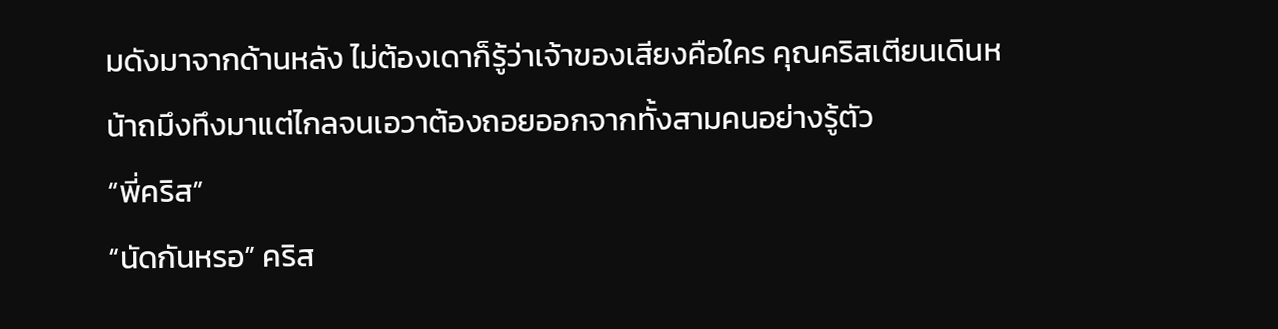มดังมาจากด้านหลัง ไม่ต้องเดาก็รู้ว่าเจ้าของเสียงคือใคร คุณคริสเตียนเดินหน้าถมึงทึงมาแต่ไกลจนเอวาต้องถอยออกจากทั้งสามคนอย่างรู้ตัว
“พี่คริส”
“นัดกันหรอ” คริส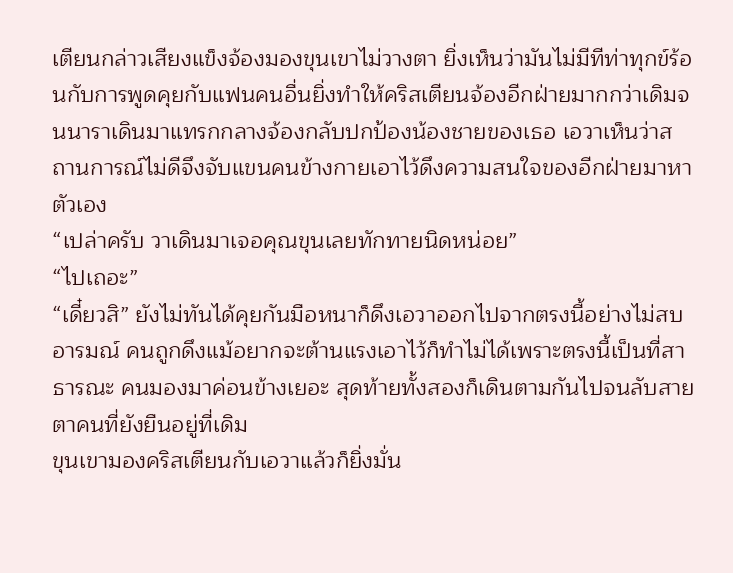เตียนกล่าวเสียงแข็งจ้องมองขุนเขาไม่วางตา ยิ่งเห็นว่ามันไม่มีทีท่าทุกข์ร้อนกับการพูดคุยกับแฟนคนอื่นยิ่งทำให้คริสเตียนจ้องอีกฝ่ายมากกว่าเดิมจนนาราเดินมาแทรกกลางจ้องกลับปกป้องน้องชายของเธอ เอวาเห็นว่าสถานการณ์ไม่ดีจึงจับแขนคนข้างกายเอาไว้ดึงความสนใจของอีกฝ่ายมาหาตัวเอง
“เปล่าครับ วาเดินมาเจอคุณขุนเลยทักทายนิดหน่อย”
“ไปเถอะ”
“เดี๋ยวสิ” ยังไม่ทันได้คุยกันมือหนาก็ดึงเอวาออกไปจากตรงนี้อย่างไม่สบอารมณ์ คนถูกดึงแม้อยากจะต้านแรงเอาไว้ก็ทำไม่ได้เพราะตรงนี้เป็นที่สาธารณะ คนมองมาค่อนข้างเยอะ สุดท้ายทั้งสองก็เดินตามกันไปจนลับสายตาคนที่ยังยืนอยู่ที่เดิม
ขุนเขามองคริสเตียนกับเอวาแล้วก็ยิ่งมั่น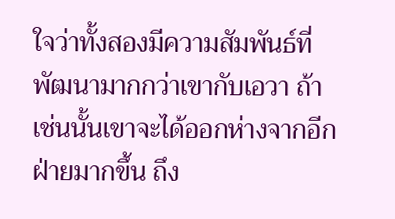ใจว่าทั้งสองมีความสัมพันธ์ที่พัฒนามากกว่าเขากับเอวา ถ้าเช่นนั้นเขาจะได้ออกห่างจากอีกฝ่ายมากขึ้น ถึง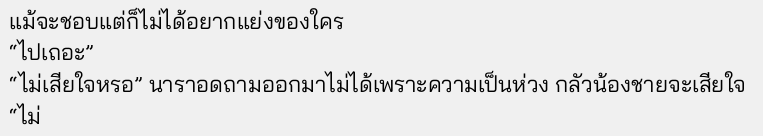แม้จะชอบแต่ก็ไม่ได้อยากแย่งของใคร
“ไปเถอะ”
“ไม่เสียใจหรอ” นาราอดถามออกมาไม่ได้เพราะความเป็นห่วง กลัวน้องชายจะเสียใจ
“ไม่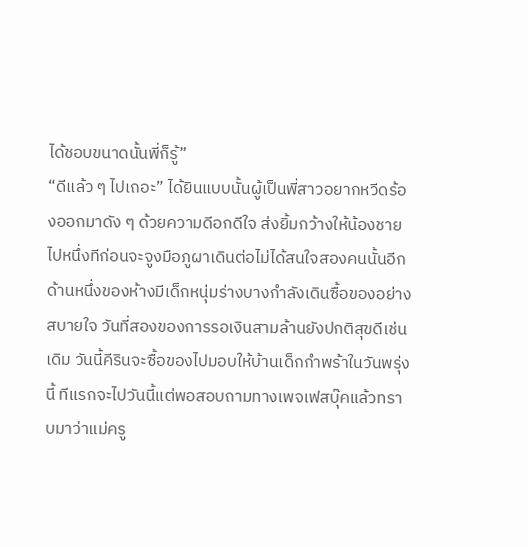ได้ชอบขนาดนั้นพี่ก็รู้”
“ดีแล้ว ๆ ไปเถอะ” ได้ยินแบบนั้นผู้เป็นพี่สาวอยากหวีดร้องออกมาดัง ๆ ด้วยความดีอกดีใจ ส่งยิ้มกว้างให้น้องชายไปหนึ่งทีก่อนจะจูงมือภูผาเดินต่อไม่ได้สนใจสองคนนั้นอีก
ด้านหนึ่งของห้างมีเด็กหนุ่มร่างบางกำลังเดินซื้อของอย่างสบายใจ วันที่สองของการรอเงินสามล้านยังปกติสุขดีเช่นเดิม วันนี้คีรินจะซื้อของไปมอบให้บ้านเด็กกำพร้าในวันพรุ่งนี้ ทีแรกจะไปวันนี้แต่พอสอบถามทางเพจเฟสบุ๊คแล้วทราบมาว่าแม่ครู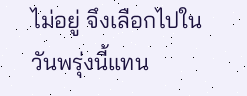ไม่อยู่ จึงเลือกไปในวันพรุ่งนี้แทน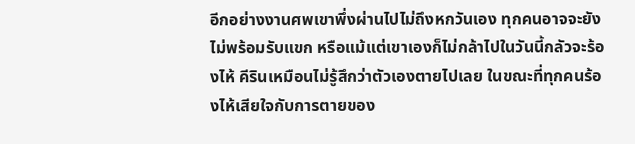อีกอย่างงานศพเขาพึ่งผ่านไปไม่ถึงหกวันเอง ทุกคนอาจจะยังไม่พร้อมรับแขก หรือแม้แต่เขาเองก็ไม่กล้าไปในวันนี้กลัวจะร้องไห้ คีรินเหมือนไม่รู้สึกว่าตัวเองตายไปเลย ในขณะที่ทุกคนร้องไห้เสียใจกับการตายของ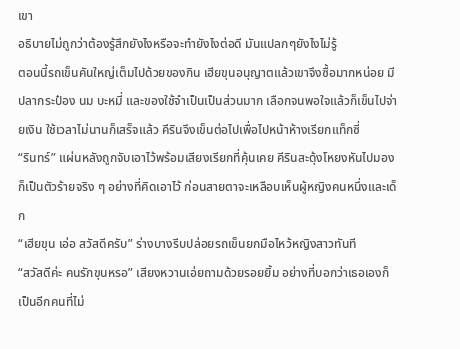เขา
อธิบายไม่ถูกว่าต้องรู้สึกยังไงหรือจะทำยังไงต่อดี มันแปลกๆยังไงไม่รู้
ตอนนี้รถเข็นคันใหญ่เต็มไปด้วยของกิน เฮียขุนอนุญาตแล้วเขาจึงซื้อมากหน่อย มีปลากระป๋อง นม บะหมี่ และของใช้จำเป็นเป็นส่วนมาก เลือกจนพอใจแล้วก็เข็นไปจ่ายเงิน ใช้เวลาไม่นานก็เสร็จแล้ว คีรินจึงเข็นต่อไปเพื่อไปหน้าห้างเรียกแท็กซี่
“รินทร์” แผ่นหลังถูกจับเอาไว้พร้อมเสียงเรียกที่คุ้นเคย คีรินสะดุ้งโหยงหันไปมองก็เป็นตัวร้ายจริง ๆ อย่างที่คิดเอาไว้ ก่อนสายตาจะเหลือบเห็นผู้หญิงคนหนึ่งและเด็ก
“เฮียขุน เอ่อ สวัสดีครับ” ร่างบางรีบปล่อยรถเข็นยกมือไหว้หญิงสาวทันที
“สวัสดีค่ะ คนรักขุนหรอ” เสียงหวานเอ่ยถามด้วยรอยยิ้ม อย่างที่บอกว่าเธอเองก็เป็นอีกคนที่ไม่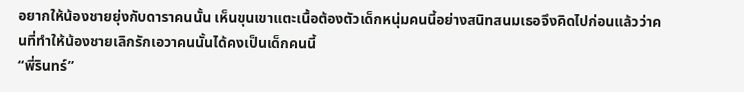อยากให้น้องชายยุ่งกับดาราคนนั้น เห็นขุนเขาแตะเนื้อต้องตัวเด็กหนุ่มคนนี้อย่างสนิทสนมเธอจึงคิดไปก่อนแล้วว่าคนที่ทำให้น้องชายเลิกรักเอวาคนนั้นได้คงเป็นเด็กคนนี้
“พี่รินทร์”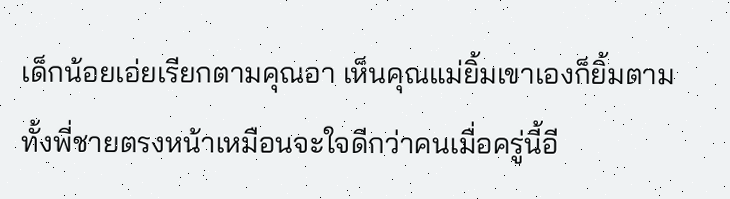เด็กน้อยเอ่ยเรียกตามคุณอา เห็นคุณแม่ยิ้มเขาเองก็ยิ้มตาม ทั้งพี่ชายตรงหน้าเหมือนจะใจดีกว่าคนเมื่อครู่นี้อี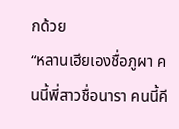กด้วย
“หลานเฮียเองชื่อภูผา คนนี้พี่สาวชื่อนารา คนนี้คี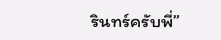รินทร์ครับพี่”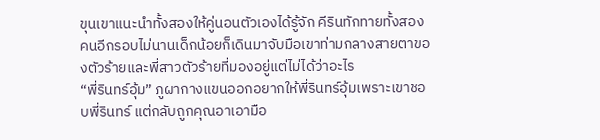ขุนเขาแนะนำทั้งสองให้คู่นอนตัวเองได้รู้จัก คีรินทักทายทั้งสองคนอีกรอบไม่นานเด็กน้อยก็เดินมาจับมือเขาท่ามกลางสายตาของตัวร้ายและพี่สาวตัวร้ายที่มองอยู่แต่ไม่ได้ว่าอะไร
“พี่รินทร์อุ้ม” ภูผากางแขนออกอยากให้พี่รินทร์อุ้มเพราะเขาชอบพี่รินทร์ แต่กลับถูกคุณอาเอามือ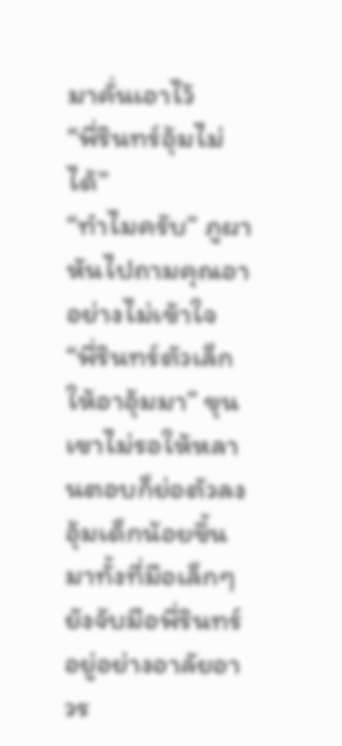มาคั่นเอาไว้
“พี่รินทร์อุ้มไม่ได้”
“ทำไมครับ” ภูผาหันไปถามคุณอาอย่างไม่เข้าใจ
“พี่รินทร์ตัวเล็ก ให้อาอุ้มมา” ขุนเขาไม่รอให้หลานตอบก็ย่อตัวลงอุ้มเด็กน้อยขึ้นมาทั้งที่มือเล็กๆ ยังจับมือพี่รินทร์อยู่อย่างอาลัยอาวร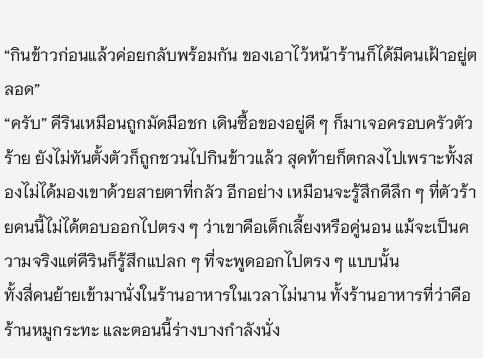“กินข้าวก่อนแล้วค่อยกลับพร้อมกัน ของเอาไว้หน้าร้านก็ได้มีคนเฝ้าอยู่ตลอด”
“ครับ” คีรินเหมือนถูกมัดมือชก เดินซื้อของอยู่ดี ๆ ก็มาเจอครอบครัวตัวร้าย ยังไม่ทันตั้งตัวก็ถูกชวนไปกินข้าวแล้ว สุดท้ายก็ตกลงไปเพราะทั้งสองไม่ได้มองเขาด้วยสายตาที่กลัว อีกอย่าง เหมือนจะรู้สึกดีลึก ๆ ที่ตัวร้ายคนนี้ไม่ได้ตอบออกไปตรง ๆ ว่าเขาคือเด็กเลี้ยงหรือคู่นอน แม้จะเป็นความจริงแต่คีรินก็รู้สึกแปลก ๆ ที่จะพูดออกไปตรง ๆ แบบนั้น
ทั้งสี่คนย้ายเข้ามานั่งในร้านอาหารในเวลาไม่นาน ทั้งร้านอาหารที่ว่าคือร้านหมูกระทะ และตอนนี้ร่างบางกำลังนั่ง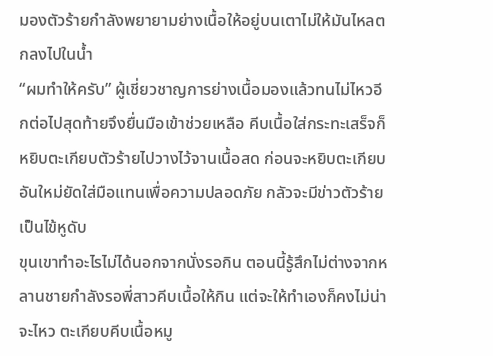มองตัวร้ายกำลังพยายามย่างเนื้อให้อยู่บนเตาไม่ให้มันไหลตกลงไปในน้ำ
“ผมทำให้ครับ” ผู้เชี่ยวชาญการย่างเนื้อมองแล้วทนไม่ไหวอีกต่อไปสุดท้ายจึงยื่นมือเข้าช่วยเหลือ คีบเนื้อใส่กระทะเสร็จก็หยิบตะเกียบตัวร้ายไปวางไว้จานเนื้อสด ก่อนจะหยิบตะเกียบอันใหม่ยัดใส่มือแทนเพื่อความปลอดภัย กลัวจะมีข่าวตัวร้ายเป็นไข้หูดับ
ขุนเขาทำอะไรไม่ได้นอกจากนั่งรอกิน ตอนนี้รู้สึกไม่ต่างจากหลานชายกำลังรอพี่สาวคีบเนื้อให้กิน แต่จะให้ทำเองก็คงไม่น่าจะไหว ตะเกียบคีบเนื้อหมู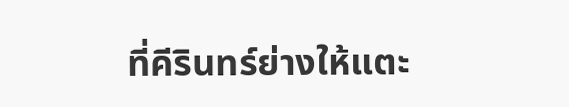ที่คีรินทร์ย่างให้แตะ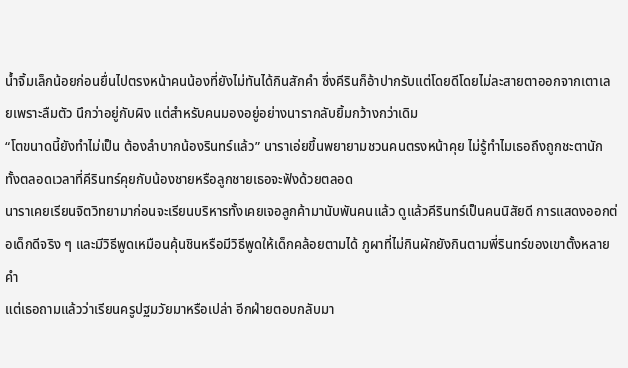น้ำจิ้มเล็กน้อยก่อนยื่นไปตรงหน้าคนน้องที่ยังไม่ทันได้กินสักคำ ซึ่งคีรินก็อ้าปากรับแต่โดยดีโดยไม่ละสายตาออกจากเตาเลยเพราะลืมตัว นึกว่าอยู่กับผิง แต่สำหรับคนมองอยู่อย่างนารากลับยิ้มกว้างกว่าเดิม
“โตขนาดนี้ยังทำไม่เป็น ต้องลำบากน้องรินทร์แล้ว” นาราเอ่ยขึ้นพยายามชวนคนตรงหน้าคุย ไม่รู้ทำไมเธอถึงถูกชะตานัก ทั้งตลอดเวลาที่คีรินทร์คุยกับน้องชายหรือลูกชายเธอจะฟังด้วยตลอด
นาราเคยเรียนจิตวิทยามาก่อนจะเรียนบริหารทั้งเคยเจอลูกค้ามานับพันคนแล้ว ดูแล้วคีรินทร์เป็นคนนิสัยดี การแสดงออกต่อเด็กดีจริง ๆ และมีวิธีพูดเหมือนคุ้นชินหรือมีวิธีพูดให้เด็กคล้อยตามได้ ภูผาที่ไม่กินผักยังกินตามพี่รินทร์ของเขาตั้งหลายคำ
แต่เธอถามแล้วว่าเรียนครูปฐมวัยมาหรือเปล่า อีกฝ่ายตอบกลับมา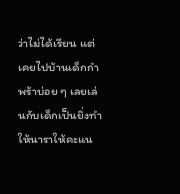ว่าไม่ได้เรียน แต่เคยไปบ้านเด็กกำพร้าบ่อย ๆ เลยเล่นกับเด็กเป็นยิ่งทำให้นาราให้คะแน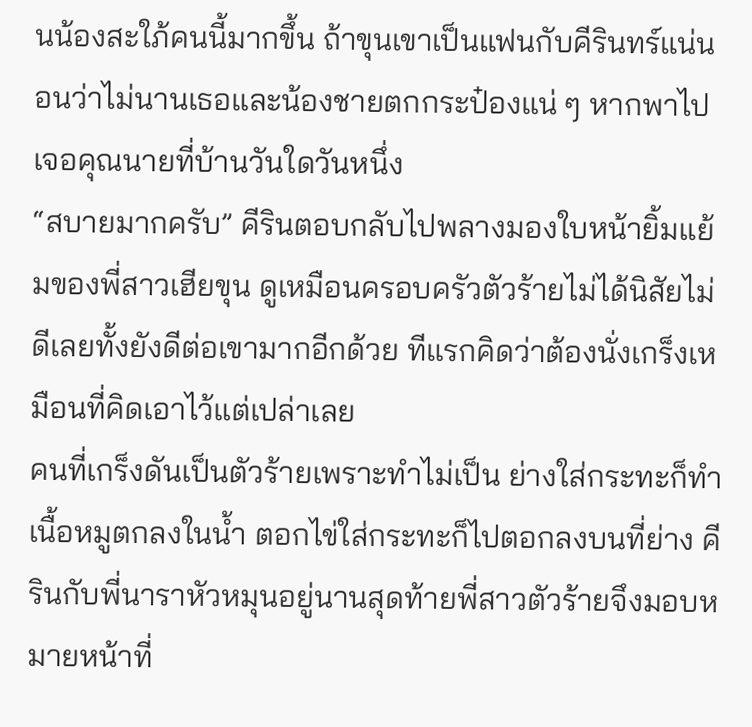นน้องสะใภ้คนนี้มากขึ้น ถ้าขุนเขาเป็นแฟนกับคีรินทร์แน่นอนว่าไม่นานเธอและน้องชายตกกระป๋องแน่ ๆ หากพาไปเจอคุณนายที่บ้านวันใดวันหนึ่ง
“สบายมากครับ” คีรินตอบกลับไปพลางมองใบหน้ายิ้มแย้มของพี่สาวเฮียขุน ดูเหมือนครอบครัวตัวร้ายไม่ได้นิสัยไม่ดีเลยทั้งยังดีต่อเขามากอีกด้วย ทีแรกคิดว่าต้องนั่งเกร็งเหมือนที่คิดเอาไว้แต่เปล่าเลย
คนที่เกร็งดันเป็นตัวร้ายเพราะทำไม่เป็น ย่างใส่กระทะก็ทำเนื้อหมูตกลงในน้ำ ตอกไข่ใส่กระทะก็ไปตอกลงบนที่ย่าง คีรินกับพี่นาราหัวหมุนอยู่นานสุดท้ายพี่สาวตัวร้ายจึงมอบหมายหน้าที่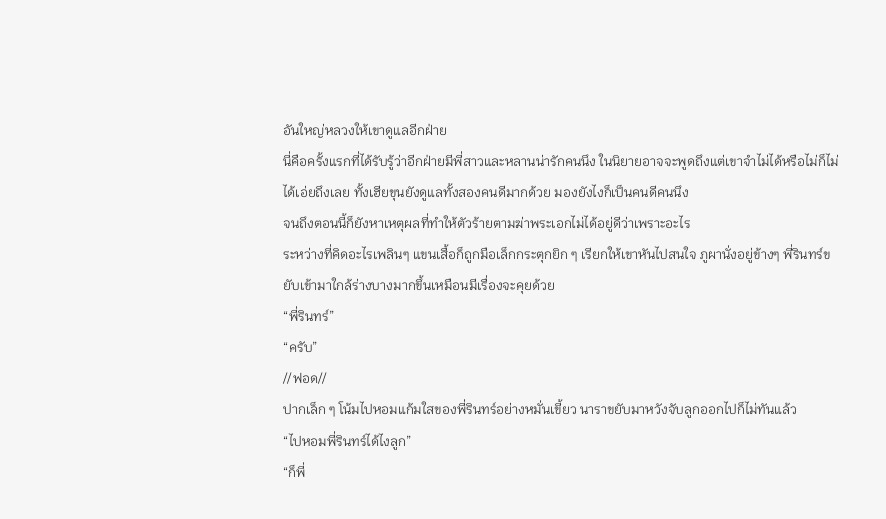อันใหญ่หลวงให้เขาดูแลอีกฝ่าย
นี่คือครั้งแรกที่ได้รับรู้ว่าอีกฝ่ายมีพี่สาวและหลานน่ารักคนนึง ในนิยายอาจจะพูดถึงแต่เขาจำไม่ได้หรือไม่ก็ไม่ได้เอ่ยถึงเลย ทั้งเฮียขุนยังดูแลทั้งสองคนดีมากด้วย มองยังไงก็เป็นคนดีคนนึง
จนถึงตอนนี้ก็ยังหาเหตุผลที่ทำให้ตัวร้ายตามฆ่าพระเอกไม่ได้อยู่ดีว่าเพราะอะไร
ระหว่างที่คิดอะไรเพลินๆ แขนเสื้อก็ถูกมือเล็กกระตุกยิก ๆ เรียกให้เขาหันไปสนใจ ภูผานั่งอยู่ข้างๆ พี่รินทร์ขยับเข้ามาใกล้ร่างบางมากขึ้นเหมือนมีเรื่องจะคุยด้วย
“พี่รินทร์”
“ครับ”
//ฟอด//
ปากเล็ก ๆ โน้มไปหอมแก้มใสของพี่รินทร์อย่างหมั่นเขี้ยว นาราขยับมาหวังจับลูกออกไปก็ไม่ทันแล้ว
“ไปหอมพี่รินทร์ได้ไงลูก”
“ก็พี่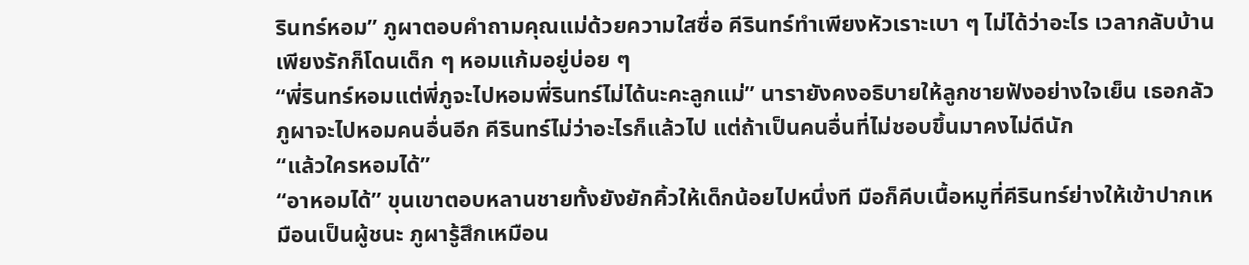รินทร์หอม” ภูผาตอบคำถามคุณแม่ด้วยความใสซื่อ คีรินทร์ทำเพียงหัวเราะเบา ๆ ไม่ได้ว่าอะไร เวลากลับบ้านเพียงรักก็โดนเด็ก ๆ หอมแก้มอยู่บ่อย ๆ
“พี่รินทร์หอมแต่พี่ภูจะไปหอมพี่รินทร์ไม่ได้นะคะลูกแม่” นารายังคงอธิบายให้ลูกชายฟังอย่างใจเย็น เธอกลัวภูผาจะไปหอมคนอื่นอีก คีรินทร์ไม่ว่าอะไรก็แล้วไป แต่ถ้าเป็นคนอื่นที่ไม่ชอบขึ้นมาคงไม่ดีนัก
“แล้วใครหอมได้”
“อาหอมได้” ขุนเขาตอบหลานชายทั้งยังยักคิ้วให้เด็กน้อยไปหนึ่งที มือก็คีบเนื้อหมูที่คีรินทร์ย่างให้เข้าปากเหมือนเป็นผู้ชนะ ภูผารู้สึกเหมือน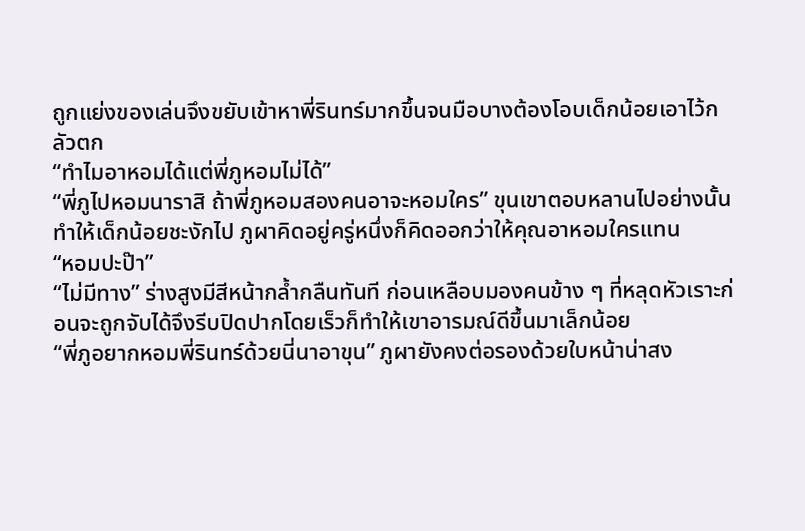ถูกแย่งของเล่นจึงขยับเข้าหาพี่รินทร์มากขึ้นจนมือบางต้องโอบเด็กน้อยเอาไว้กลัวตก
“ทำไมอาหอมได้แต่พี่ภูหอมไม่ได้”
“พี่ภูไปหอมนาราสิ ถ้าพี่ภูหอมสองคนอาจะหอมใคร” ขุนเขาตอบหลานไปอย่างนั้นทำให้เด็กน้อยชะงักไป ภูผาคิดอยู่ครู่หนึ่งก็คิดออกว่าให้คุณอาหอมใครแทน
“หอมปะป๊า”
“ไม่มีทาง” ร่างสูงมีสีหน้ากล้ำกลืนทันที ก่อนเหลือบมองคนข้าง ๆ ที่หลุดหัวเราะก่อนจะถูกจับได้จึงรีบปิดปากโดยเร็วก็ทำให้เขาอารมณ์ดีขึ้นมาเล็กน้อย
“พี่ภูอยากหอมพี่รินทร์ด้วยนี่นาอาขุน” ภูผายังคงต่อรองด้วยใบหน้าน่าสง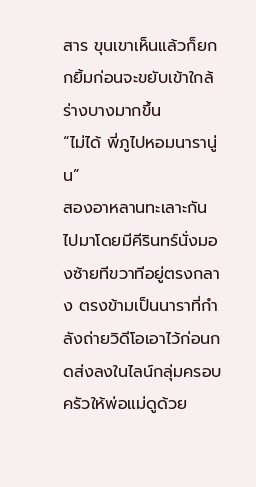สาร ขุนเขาเห็นแล้วก็ยกกยิ้มก่อนจะขยับเข้าใกล้ร่างบางมากขึ้น
“ไม่ได้ พี่ภูไปหอมนารานู่น”
สองอาหลานทะเลาะกันไปมาโดยมีคีรินทร์นั่งมองซ้ายทีขวาทีอยู่ตรงกลาง ตรงข้ามเป็นนาราที่กำลังถ่ายวิดีโอเอาไว้ก่อนกดส่งลงในไลน์กลุ่มครอบครัวให้พ่อแม่ดูด้วย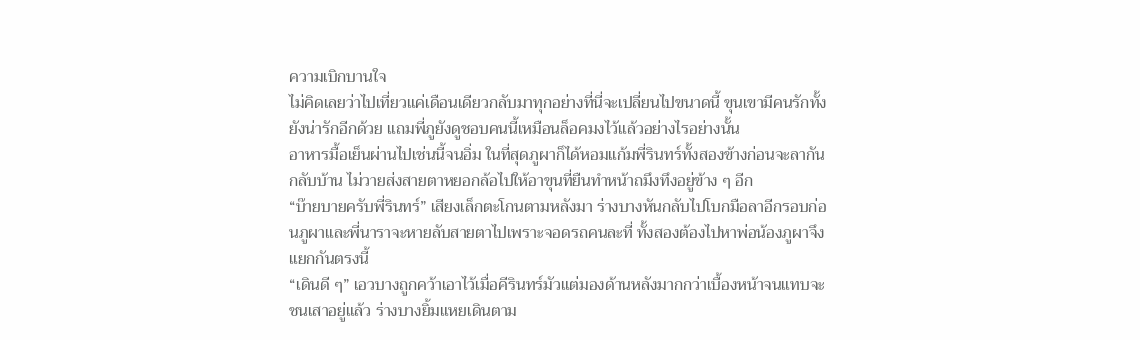ความเบิกบานใจ
ไม่คิดเลยว่าไปเที่ยวแค่เดือนเดียวกลับมาทุกอย่างที่นี่จะเปลี่ยนไปขนาดนี้ ขุนเขามีคนรักทั้งยังน่ารักอีกด้วย แถมพี่ภูยังดูชอบคนนี้เหมือนล็อคมงไว้แล้วอย่างไรอย่างนั้น
อาหารมื้อเย็นผ่านไปเช่นนี้จนอิ่ม ในที่สุดภูผาก็ได้หอมแก้มพี่รินทร์ทั้งสองข้างก่อนจะลากันกลับบ้าน ไม่วายส่งสายตาหยอกล้อไปให้อาขุนที่ยืนทำหน้าถมึงทึงอยู่ข้าง ๆ อีก
“บ๊ายบายครับพี่รินทร์” เสียงเล็กตะโกนตามหลังมา ร่างบางหันกลับไปโบกมือลาอีกรอบก่อนภูผาและพี่นาราจะหายลับสายตาไปเพราะจอดรถคนละที่ ทั้งสองต้องไปหาพ่อน้องภูผาจึงแยกกันตรงนี้
“เดินดี ๆ” เอวบางถูกคว้าเอาไว้เมื่อคีรินทร์มัวแต่มองด้านหลังมากกว่าเบื้องหน้าจนแทบจะชนเสาอยู่แล้ว ร่างบางยิ้มแหยเดินตาม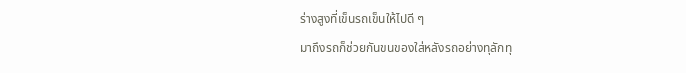ร่างสูงที่เข็นรถเข็นให้ไปดี ๆ
มาถึงรถก็ช่วยกันขนของใส่หลังรถอย่างทุลักทุ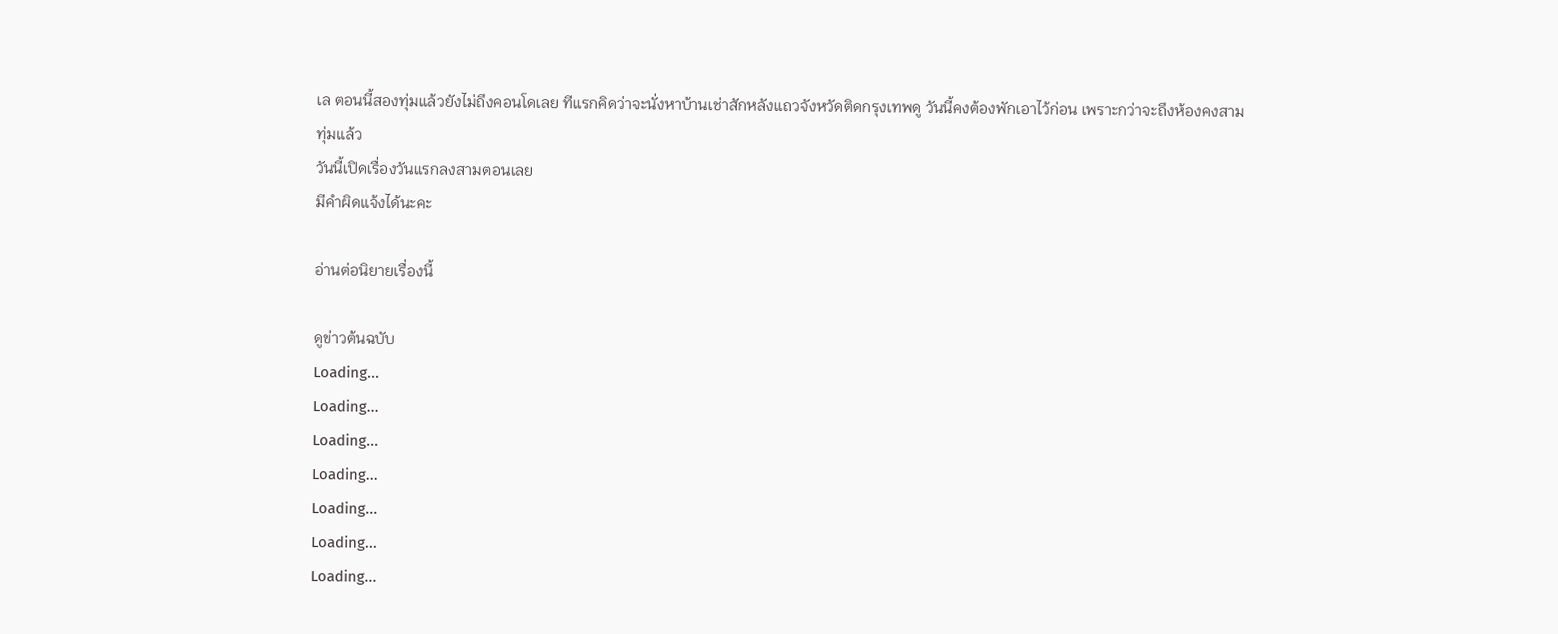เล ตอนนี้สองทุ่มแล้วยังไม่ถึงคอนโดเลย ทีแรกคิดว่าจะนั่งหาบ้านเช่าสักหลังแถวจังหวัดติดกรุงเทพดู วันนี้คงต้องพักเอาไว้ก่อน เพราะกว่าจะถึงห้องคงสามทุ่มแล้ว
วันนี้เปิดเรื่องวันแรกลงสามตอนเลย
มีคำผิดแจ้งได้นะคะ

อ่านต่อนิยายเรื่องนี้

ดูข่าวต้นฉบับ
Loading...
Loading...
Loading...
Loading...
Loading...
Loading...
Loading...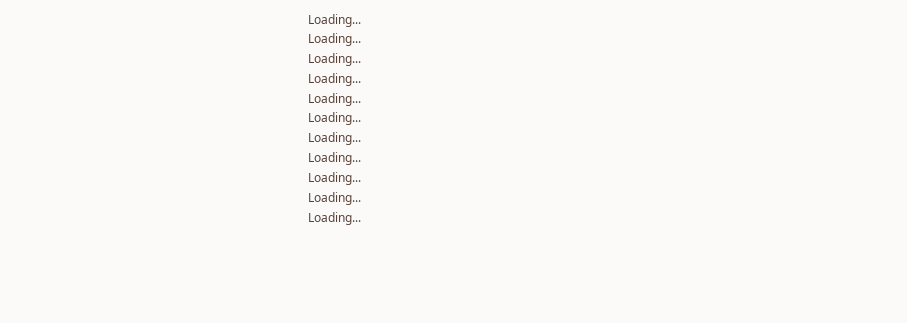Loading...
Loading...
Loading...
Loading...
Loading...
Loading...
Loading...
Loading...
Loading...
Loading...
Loading...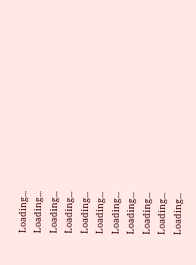Loading...
Loading...
Loading...
Loading...
Loading...
Loading...
Loading...
Loading...
Loading...
Loading...
Loading...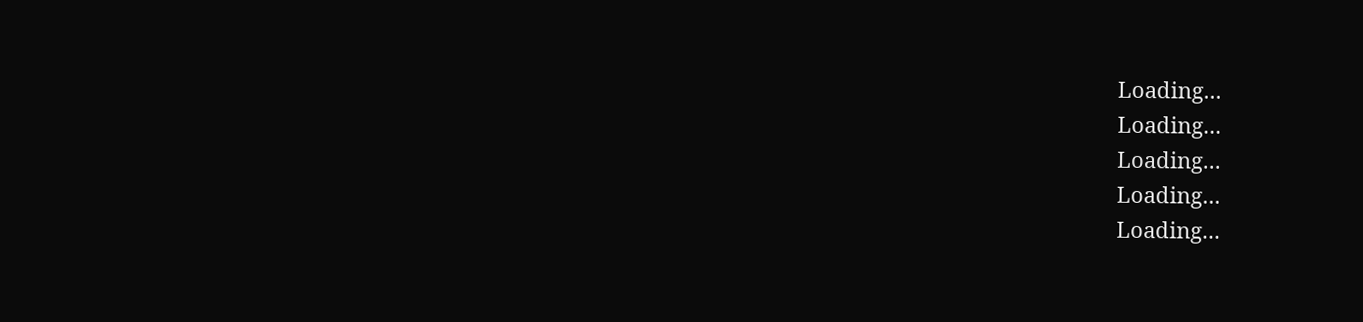Loading...
Loading...
Loading...
Loading...
Loading...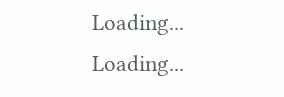Loading...
Loading...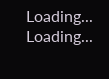Loading...
Loading...